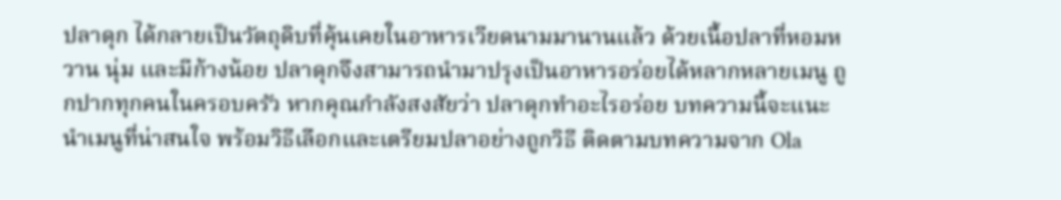ปลาดุก ได้กลายเป็นวัตถุดิบที่คุ้นเคยในอาหารเวียดนามมานานแล้ว ด้วยเนื้อปลาที่หอมหวาน นุ่ม และมีก้างน้อย ปลาดุกจึงสามารถนำมาปรุงเป็นอาหารอร่อยได้หลากหลายเมนู ถูกปากทุกคนในครอบครัว หากคุณกำลังสงสัยว่า ปลาดุกทำอะไรอร่อย บทความนี้จะแนะนำเมนูที่น่าสนใจ พร้อมวิธีเลือกและเตรียมปลาอย่างถูกวิธี ติดตามบทความจาก Ola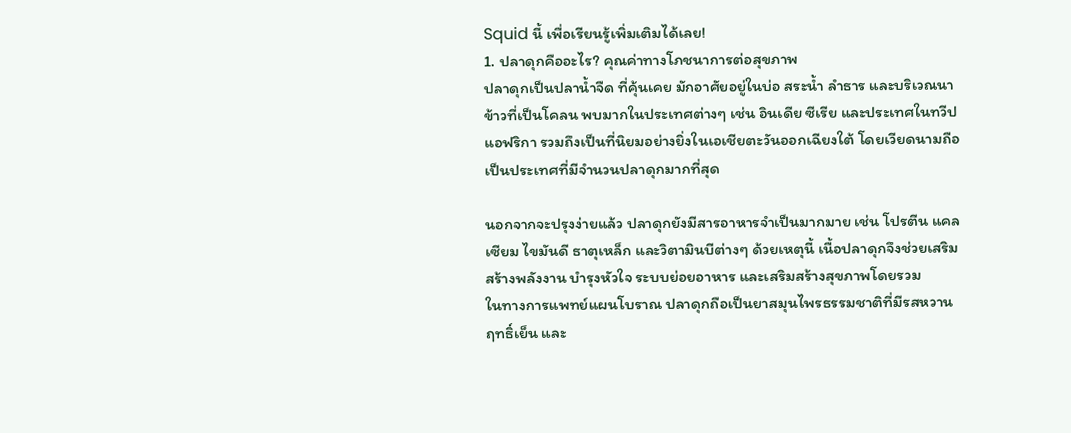Squid นี้ เพื่อเรียนรู้เพิ่มเติมได้เลย!
1. ปลาดุกคืออะไร? คุณค่าทางโภชนาการต่อสุขภาพ
ปลาดุกเป็นปลาน้ำจืด ที่คุ้นเคย มักอาศัยอยู่ในบ่อ สระน้ำ ลำธาร และบริเวณนาข้าวที่เป็นโคลน พบมากในประเทศต่างๆ เช่น อินเดีย ซีเรีย และประเทศในทวีปแอฟริกา รวมถึงเป็นที่นิยมอย่างยิ่งในเอเชียตะวันออกเฉียงใต้ โดยเวียดนามถือเป็นประเทศที่มีจำนวนปลาดุกมากที่สุด

นอกจากจะปรุงง่ายแล้ว ปลาดุกยังมีสารอาหารจำเป็นมากมาย เช่น โปรตีน แคลเซียม ไขมันดี ธาตุเหล็ก และวิตามินบีต่างๆ ด้วยเหตุนี้ เนื้อปลาดุกจึงช่วยเสริมสร้างพลังงาน บำรุงหัวใจ ระบบย่อยอาหาร และเสริมสร้างสุขภาพโดยรวม
ในทางการแพทย์แผนโบราณ ปลาดุกถือเป็นยาสมุนไพรธรรมชาติที่มีรสหวาน ฤทธิ์เย็น และ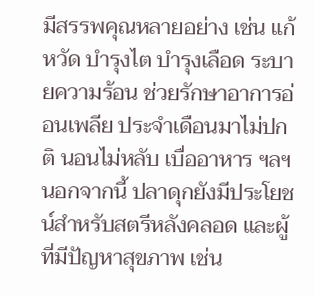มีสรรพคุณหลายอย่าง เช่น แก้หวัด บำรุงไต บำรุงเลือด ระบายความร้อน ช่วยรักษาอาการอ่อนเพลีย ประจำเดือนมาไม่ปกติ นอนไม่หลับ เบื่ออาหาร ฯลฯ นอกจากนี้ ปลาดุกยังมีประโยชน์สำหรับสตรีหลังคลอด และผู้ที่มีปัญหาสุขภาพ เช่น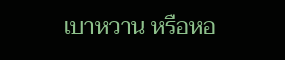เบาหวาน หรือหอ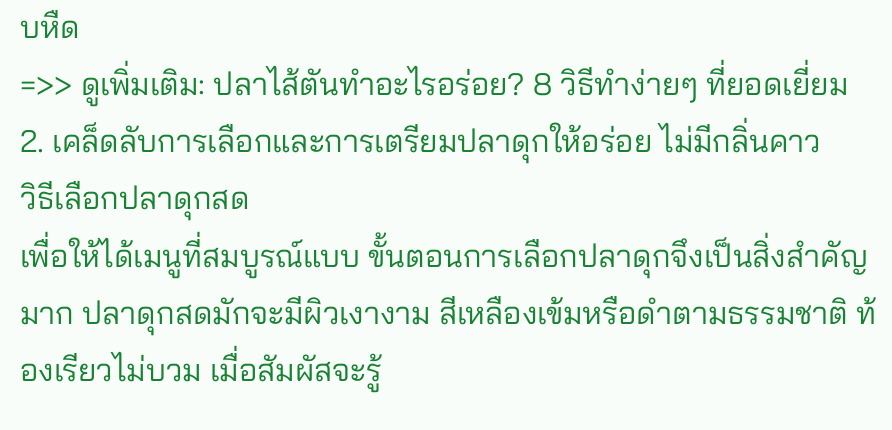บหืด
=>> ดูเพิ่มเติม: ปลาไส้ตันทำอะไรอร่อย? 8 วิธีทำง่ายๆ ที่ยอดเยี่ยม
2. เคล็ดลับการเลือกและการเตรียมปลาดุกให้อร่อย ไม่มีกลิ่นคาว
วิธีเลือกปลาดุกสด
เพื่อให้ได้เมนูที่สมบูรณ์แบบ ขั้นตอนการเลือกปลาดุกจึงเป็นสิ่งสำคัญมาก ปลาดุกสดมักจะมีผิวเงางาม สีเหลืองเข้มหรือดำตามธรรมชาติ ท้องเรียวไม่บวม เมื่อสัมผัสจะรู้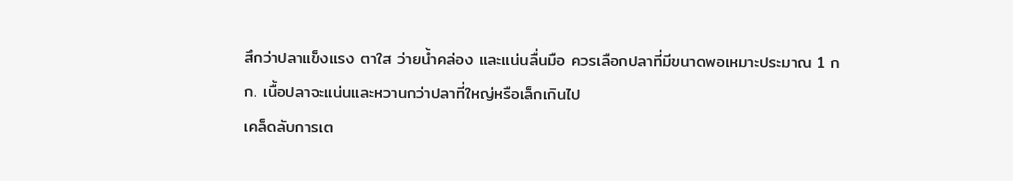สึกว่าปลาแข็งแรง ตาใส ว่ายน้ำคล่อง และแน่นลื่นมือ ควรเลือกปลาที่มีขนาดพอเหมาะประมาณ 1 กก. เนื้อปลาจะแน่นและหวานกว่าปลาที่ใหญ่หรือเล็กเกินไป
เคล็ดลับการเต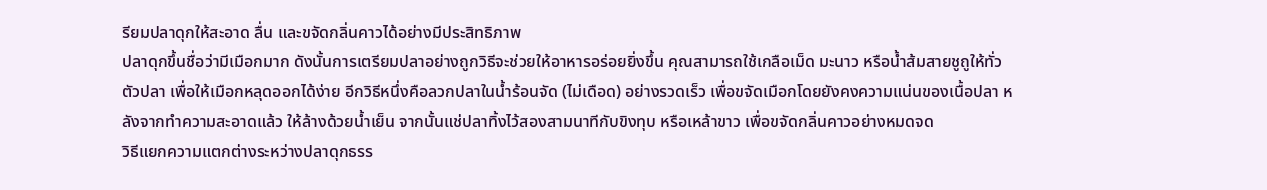รียมปลาดุกให้สะอาด ลื่น และขจัดกลิ่นคาวได้อย่างมีประสิทธิภาพ
ปลาดุกขึ้นชื่อว่ามีเมือกมาก ดังนั้นการเตรียมปลาอย่างถูกวิธีจะช่วยให้อาหารอร่อยยิ่งขึ้น คุณสามารถใช้เกลือเม็ด มะนาว หรือน้ำส้มสายชูถูให้ทั่วตัวปลา เพื่อให้เมือกหลุดออกได้ง่าย อีกวิธีหนึ่งคือลวกปลาในน้ำร้อนจัด (ไม่เดือด) อย่างรวดเร็ว เพื่อขจัดเมือกโดยยังคงความแน่นของเนื้อปลา หลังจากทำความสะอาดแล้ว ให้ล้างด้วยน้ำเย็น จากนั้นแช่ปลาทิ้งไว้สองสามนาทีกับขิงทุบ หรือเหล้าขาว เพื่อขจัดกลิ่นคาวอย่างหมดจด
วิธีแยกความแตกต่างระหว่างปลาดุกธรร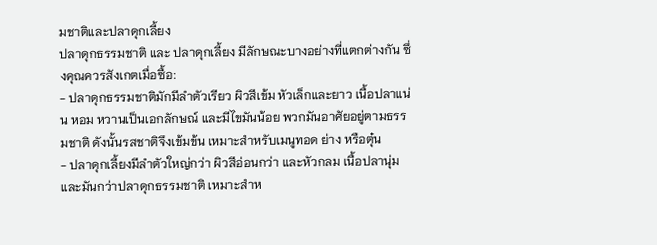มชาติและปลาดุกเลี้ยง
ปลาดุกธรรมชาติ และ ปลาดุกเลี้ยง มีลักษณะบางอย่างที่แตกต่างกัน ซึ่งคุณควรสังเกตเมื่อซื้อ:
- ปลาดุกธรรมชาติมักมีลำตัวเรียว ผิวสีเข้ม หัวเล็กและยาว เนื้อปลาแน่น หอม หวานเป็นเอกลักษณ์ และมีไขมันน้อย พวกมันอาศัยอยู่ตามธรรมชาติ ดังนั้นรสชาติจึงเข้มข้น เหมาะสำหรับเมนูทอด ย่าง หรือตุ๋น
- ปลาดุกเลี้ยงมีลำตัวใหญ่กว่า ผิวสีอ่อนกว่า และหัวกลม เนื้อปลานุ่มและมันกว่าปลาดุกธรรมชาติ เหมาะสำห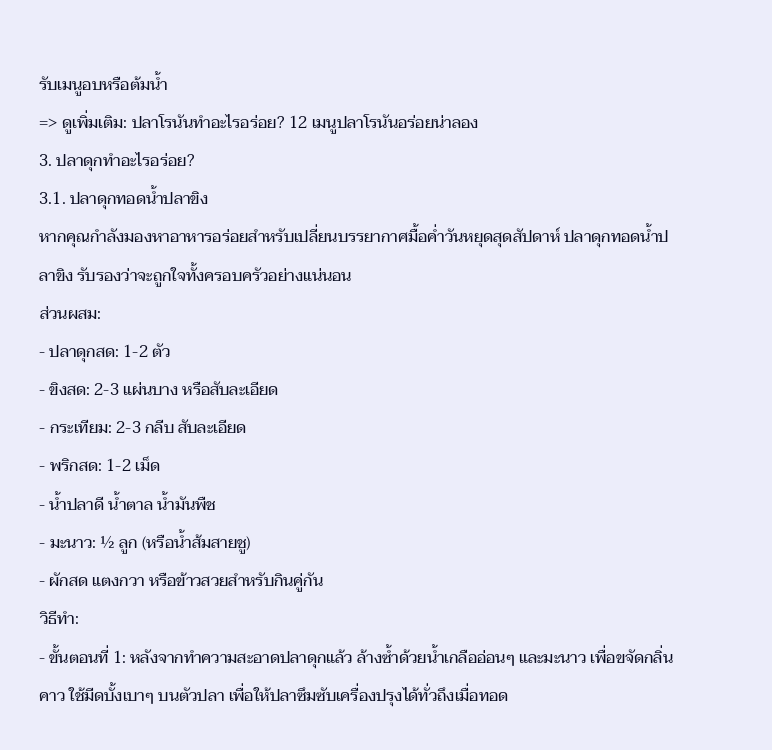รับเมนูอบหรือต้มน้ำ
=> ดูเพิ่มเติม: ปลาโรนันทำอะไรอร่อย? 12 เมนูปลาโรนันอร่อยน่าลอง
3. ปลาดุกทำอะไรอร่อย?
3.1. ปลาดุกทอดน้ำปลาขิง
หากคุณกำลังมองหาอาหารอร่อยสำหรับเปลี่ยนบรรยากาศมื้อค่ำวันหยุดสุดสัปดาห์ ปลาดุกทอดน้ำปลาขิง รับรองว่าจะถูกใจทั้งครอบครัวอย่างแน่นอน
ส่วนผสม:
- ปลาดุกสด: 1-2 ตัว
- ขิงสด: 2-3 แผ่นบาง หรือสับละเอียด
- กระเทียม: 2-3 กลีบ สับละเอียด
- พริกสด: 1-2 เม็ด
- น้ำปลาดี น้ำตาล น้ำมันพืช
- มะนาว: ½ ลูก (หรือน้ำส้มสายชู)
- ผักสด แตงกวา หรือข้าวสวยสำหรับกินคู่กัน
วิธีทำ:
- ขั้นตอนที่ 1: หลังจากทำความสะอาดปลาดุกแล้ว ล้างซ้ำด้วยน้ำเกลืออ่อนๆ และมะนาว เพื่อขจัดกลิ่นคาว ใช้มีดบั้งเบาๆ บนตัวปลา เพื่อให้ปลาซึมซับเครื่องปรุงได้ทั่วถึงเมื่อทอด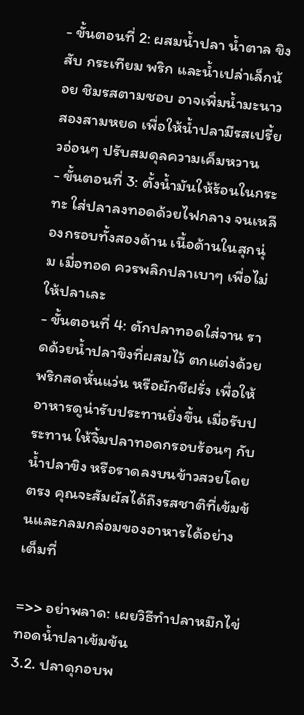- ขั้นตอนที่ 2: ผสมน้ำปลา น้ำตาล ขิงสับ กระเทียม พริก และน้ำเปล่าเล็กน้อย ชิมรสตามชอบ อาจเพิ่มน้ำมะนาวสองสามหยด เพื่อให้น้ำปลามีรสเปรี้ยวอ่อนๆ ปรับสมดุลความเค็มหวาน
- ขั้นตอนที่ 3: ตั้งน้ำมันให้ร้อนในกระทะ ใส่ปลาลงทอดด้วยไฟกลาง จนเหลืองกรอบทั้งสองด้าน เนื้อด้านในสุกนุ่ม เมื่อทอด ควรพลิกปลาเบาๆ เพื่อไม่ให้ปลาเละ
- ขั้นตอนที่ 4: ตักปลาทอดใส่จาน ราดด้วยน้ำปลาขิงที่ผสมไว้ ตกแต่งด้วยพริกสดหั่นแว่น หรือผักชีฝรั่ง เพื่อให้อาหารดูน่ารับประทานยิ่งขึ้น เมื่อรับประทาน ให้จิ้มปลาทอดกรอบร้อนๆ กับน้ำปลาขิง หรือราดลงบนข้าวสวยโดยตรง คุณจะสัมผัสได้ถึงรสชาติที่เข้มข้นและกลมกล่อมของอาหารได้อย่างเต็มที่

=>> อย่าพลาด: เผยวิธีทำปลาหมึกไข่ทอดน้ำปลาเข้มข้น
3.2. ปลาดุกอบพ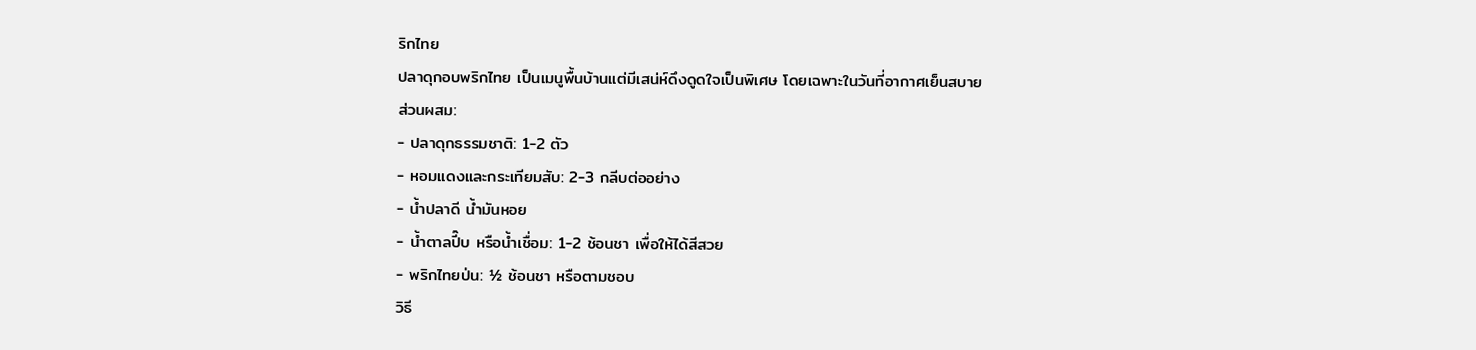ริกไทย
ปลาดุกอบพริกไทย เป็นเมนูพื้นบ้านแต่มีเสน่ห์ดึงดูดใจเป็นพิเศษ โดยเฉพาะในวันที่อากาศเย็นสบาย
ส่วนผสม:
- ปลาดุกธรรมชาติ: 1-2 ตัว
- หอมแดงและกระเทียมสับ: 2-3 กลีบต่ออย่าง
- น้ำปลาดี น้ำมันหอย
- น้ำตาลปี๊บ หรือน้ำเชื่อม: 1-2 ช้อนชา เพื่อให้ได้สีสวย
- พริกไทยป่น: ½ ช้อนชา หรือตามชอบ
วิธี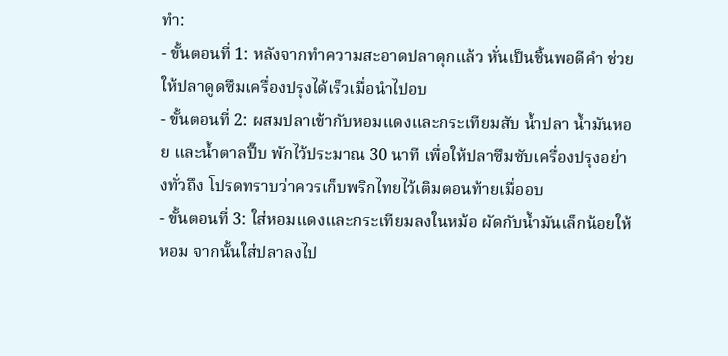ทำ:
- ขั้นตอนที่ 1: หลังจากทำความสะอาดปลาดุกแล้ว หั่นเป็นชิ้นพอดีคำ ช่วยให้ปลาดูดซึมเครื่องปรุงได้เร็วเมื่อนำไปอบ
- ขั้นตอนที่ 2: ผสมปลาเข้ากับหอมแดงและกระเทียมสับ น้ำปลา น้ำมันหอย และน้ำตาลปี๊บ พักไว้ประมาณ 30 นาที เพื่อให้ปลาซึมซับเครื่องปรุงอย่างทั่วถึง โปรดทราบว่าควรเก็บพริกไทยไว้เติมตอนท้ายเมื่ออบ
- ขั้นตอนที่ 3: ใส่หอมแดงและกระเทียมลงในหม้อ ผัดกับน้ำมันเล็กน้อยให้หอม จากนั้นใส่ปลาลงไป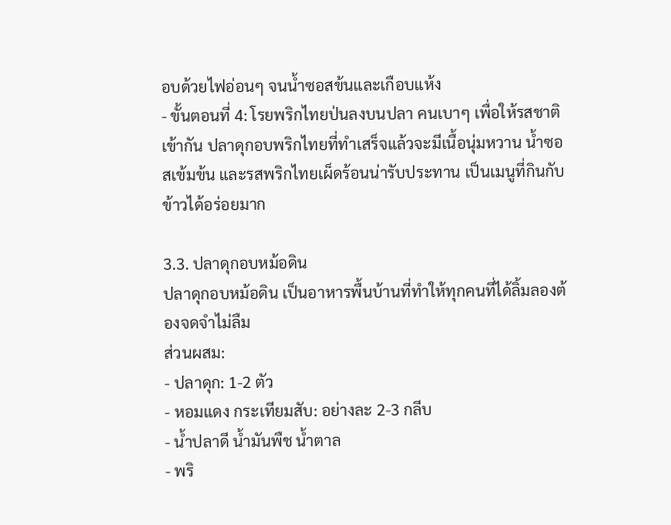อบด้วยไฟอ่อนๆ จนน้ำซอสข้นและเกือบแห้ง
- ขั้นตอนที่ 4: โรยพริกไทยป่นลงบนปลา คนเบาๆ เพื่อให้รสชาติเข้ากัน ปลาดุกอบพริกไทยที่ทำเสร็จแล้วจะมีเนื้อนุ่มหวาน น้ำซอสเข้มข้น และรสพริกไทยเผ็ดร้อนน่ารับประทาน เป็นเมนูที่กินกับข้าวได้อร่อยมาก

3.3. ปลาดุกอบหม้อดิน
ปลาดุกอบหม้อดิน เป็นอาหารพื้นบ้านที่ทำให้ทุกคนที่ได้ลิ้มลองต้องจดจำไม่ลืม
ส่วนผสม:
- ปลาดุก: 1-2 ตัว
- หอมแดง กระเทียมสับ: อย่างละ 2-3 กลีบ
- น้ำปลาดี น้ำมันพืช น้ำตาล
- พริ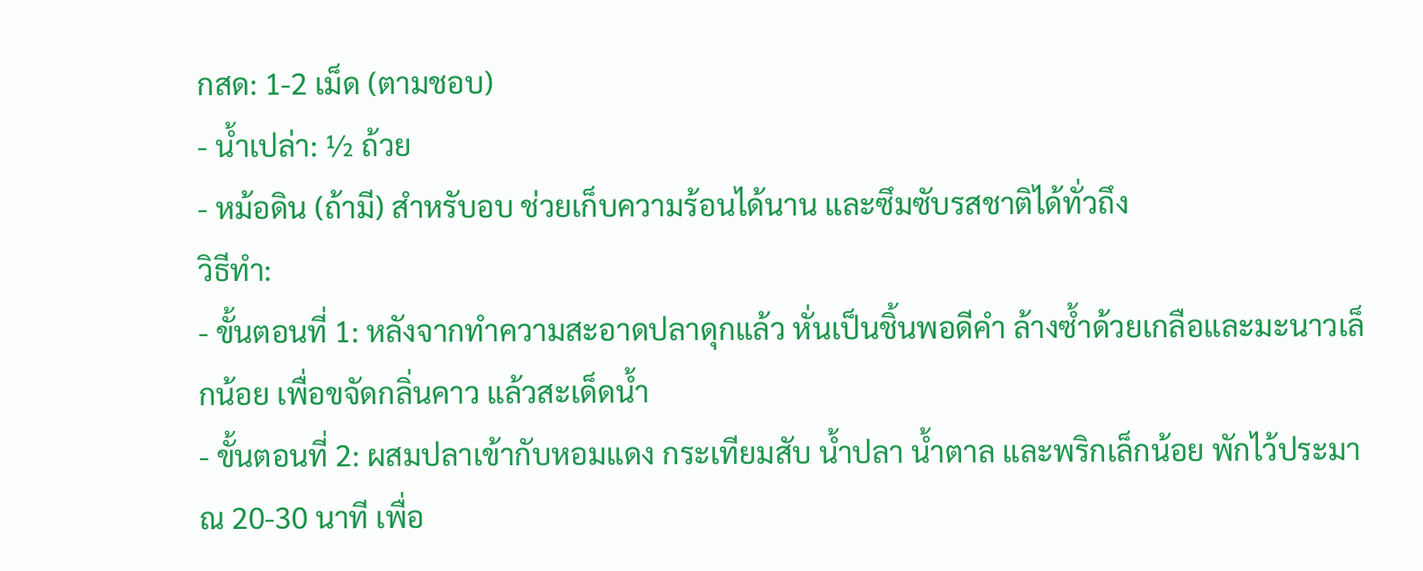กสด: 1-2 เม็ด (ตามชอบ)
- น้ำเปล่า: ½ ถ้วย
- หม้อดิน (ถ้ามี) สำหรับอบ ช่วยเก็บความร้อนได้นาน และซึมซับรสชาติได้ทั่วถึง
วิธีทำ:
- ขั้นตอนที่ 1: หลังจากทำความสะอาดปลาดุกแล้ว หั่นเป็นชิ้นพอดีคำ ล้างซ้ำด้วยเกลือและมะนาวเล็กน้อย เพื่อขจัดกลิ่นคาว แล้วสะเด็ดน้ำ
- ขั้นตอนที่ 2: ผสมปลาเข้ากับหอมแดง กระเทียมสับ น้ำปลา น้ำตาล และพริกเล็กน้อย พักไว้ประมาณ 20-30 นาที เพื่อ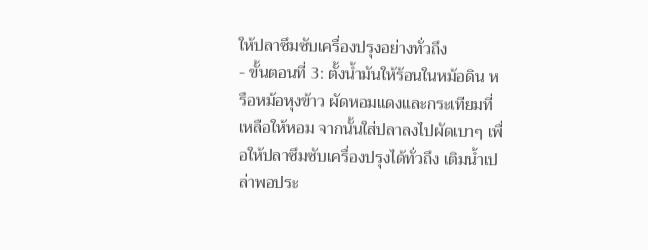ให้ปลาซึมซับเครื่องปรุงอย่างทั่วถึง
- ขั้นตอนที่ 3: ตั้งน้ำมันให้ร้อนในหม้อดิน หรือหม้อหุงข้าว ผัดหอมแดงและกระเทียมที่เหลือให้หอม จากนั้นใส่ปลาลงไปผัดเบาๆ เพื่อให้ปลาซึมซับเครื่องปรุงได้ทั่วถึง เติมน้ำเปล่าพอประ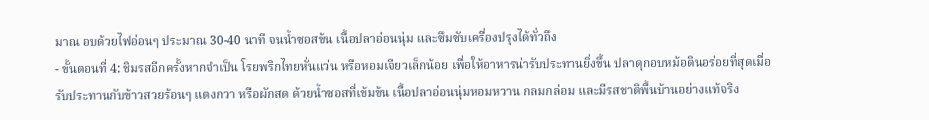มาณ อบด้วยไฟอ่อนๆ ประมาณ 30-40 นาที จนน้ำซอสข้น เนื้อปลาอ่อนนุ่ม และซึมซับเครื่องปรุงได้ทั่วถึง
- ขั้นตอนที่ 4: ชิมรสอีกครั้งหากจำเป็น โรยพริกไทยหั่นแว่น หรือหอมเจียวเล็กน้อย เพื่อให้อาหารน่ารับประทานยิ่งขึ้น ปลาดุกอบหม้อดินอร่อยที่สุดเมื่อรับประทานกับข้าวสวยร้อนๆ แตงกวา หรือผักสด ด้วยน้ำซอสที่เข้มข้น เนื้อปลาอ่อนนุ่มหอมหวาน กลมกล่อม และมีรสชาติพื้นบ้านอย่างแท้จริง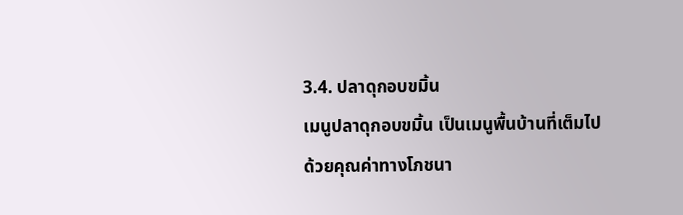3.4. ปลาดุกอบขมิ้น
เมนูปลาดุกอบขมิ้น เป็นเมนูพื้นบ้านที่เต็มไปด้วยคุณค่าทางโภชนา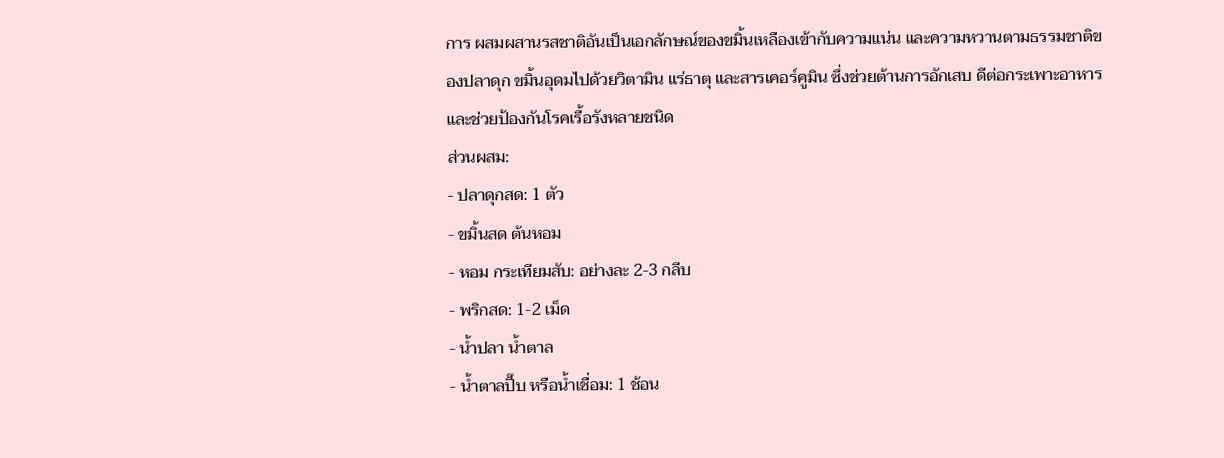การ ผสมผสานรสชาติอันเป็นเอกลักษณ์ของขมิ้นเหลืองเข้ากับความแน่น และความหวานตามธรรมชาติของปลาดุก ขมิ้นอุดมไปด้วยวิตามิน แร่ธาตุ และสารเคอร์คูมิน ซึ่งช่วยต้านการอักเสบ ดีต่อกระเพาะอาหาร และช่วยป้องกันโรคเรื้อรังหลายชนิด
ส่วนผสม:
- ปลาดุกสด: 1 ตัว
- ขมิ้นสด ต้นหอม
- หอม กระเทียมสับ: อย่างละ 2-3 กลีบ
- พริกสด: 1-2 เม็ด
- น้ำปลา น้ำตาล
- น้ำตาลปี๊บ หรือน้ำเชื่อม: 1 ช้อน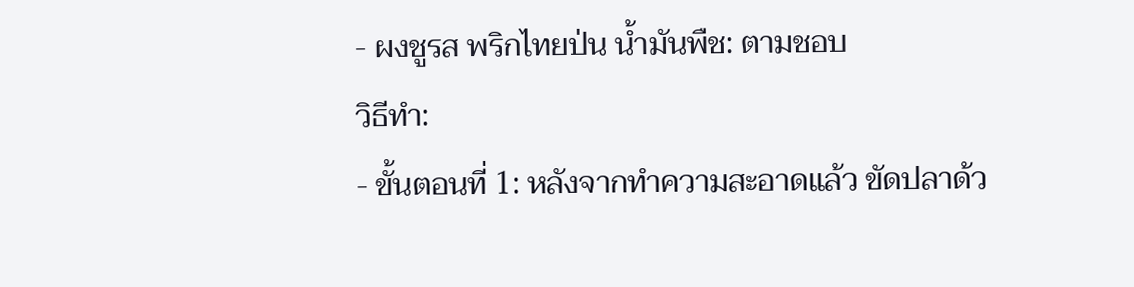- ผงชูรส พริกไทยป่น น้ำมันพืช: ตามชอบ
วิธีทำ:
- ขั้นตอนที่ 1: หลังจากทำความสะอาดแล้ว ขัดปลาด้ว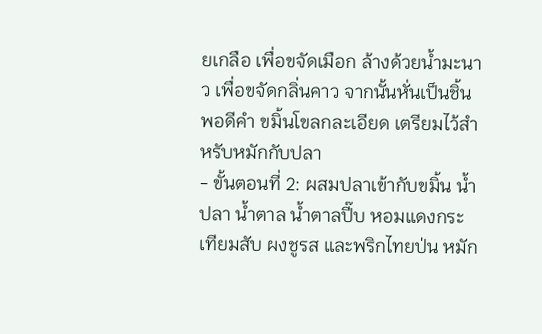ยเกลือ เพื่อขจัดเมือก ล้างด้วยน้ำมะนาว เพื่อขจัดกลิ่นคาว จากนั้นหั่นเป็นชิ้นพอดีคำ ขมิ้นโขลกละเอียด เตรียมไว้สำหรับหมักกับปลา
- ขั้นตอนที่ 2: ผสมปลาเข้ากับขมิ้น น้ำปลา น้ำตาล น้ำตาลปี๊บ หอมแดงกระเทียมสับ ผงชูรส และพริกไทยป่น หมัก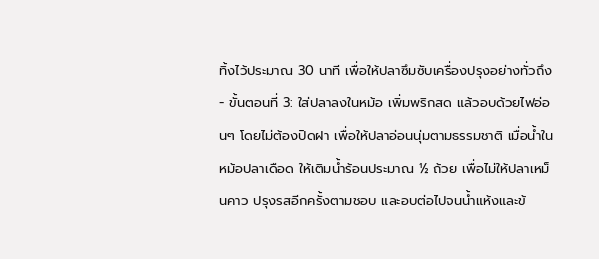ทิ้งไว้ประมาณ 30 นาที เพื่อให้ปลาซึมซับเครื่องปรุงอย่างทั่วถึง
- ขั้นตอนที่ 3: ใส่ปลาลงในหม้อ เพิ่มพริกสด แล้วอบด้วยไฟอ่อนๆ โดยไม่ต้องปิดฝา เพื่อให้ปลาอ่อนนุ่มตามธรรมชาติ เมื่อน้ำในหม้อปลาเดือด ให้เติมน้ำร้อนประมาณ ½ ถ้วย เพื่อไม่ให้ปลาเหม็นคาว ปรุงรสอีกครั้งตามชอบ และอบต่อไปจนน้ำแห้งและข้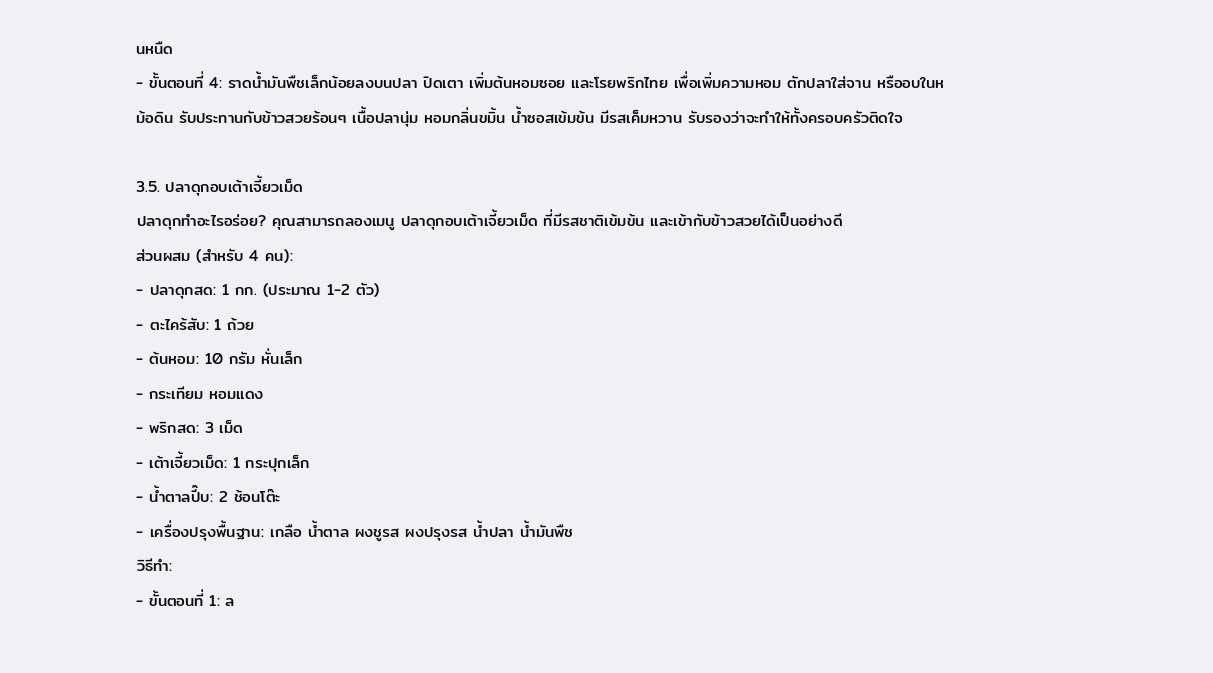นหนืด
- ขั้นตอนที่ 4: ราดน้ำมันพืชเล็กน้อยลงบนปลา ปิดเตา เพิ่มต้นหอมซอย และโรยพริกไทย เพื่อเพิ่มความหอม ตักปลาใส่จาน หรืออบในหม้อดิน รับประทานกับข้าวสวยร้อนๆ เนื้อปลานุ่ม หอมกลิ่นขมิ้น น้ำซอสเข้มข้น มีรสเค็มหวาน รับรองว่าจะทำให้ทั้งครอบครัวติดใจ

3.5. ปลาดุกอบเต้าเจี้ยวเม็ด
ปลาดุกทำอะไรอร่อย? คุณสามารถลองเมนู ปลาดุกอบเต้าเจี้ยวเม็ด ที่มีรสชาติเข้มข้น และเข้ากับข้าวสวยได้เป็นอย่างดี
ส่วนผสม (สำหรับ 4 คน):
- ปลาดุกสด: 1 กก. (ประมาณ 1-2 ตัว)
- ตะไคร้สับ: 1 ถ้วย
- ต้นหอม: 10 กรัม หั่นเล็ก
- กระเทียม หอมแดง
- พริกสด: 3 เม็ด
- เต้าเจี้ยวเม็ด: 1 กระปุกเล็ก
- น้ำตาลปี๊บ: 2 ช้อนโต๊ะ
- เครื่องปรุงพื้นฐาน: เกลือ น้ำตาล ผงชูรส ผงปรุงรส น้ำปลา น้ำมันพืช
วิธีทำ:
- ขั้นตอนที่ 1: ล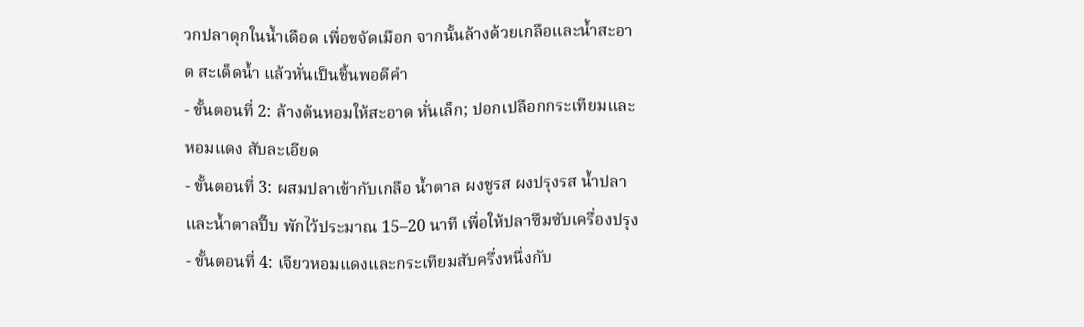วกปลาดุกในน้ำเดือด เพื่อขจัดเมือก จากนั้นล้างด้วยเกลือและน้ำสะอาด สะเด็ดน้ำ แล้วหั่นเป็นชิ้นพอดีคำ
- ขั้นตอนที่ 2: ล้างต้นหอมให้สะอาด หั่นเล็ก; ปอกเปลือกกระเทียมและหอมแดง สับละเอียด
- ขั้นตอนที่ 3: ผสมปลาเข้ากับเกลือ น้ำตาล ผงชูรส ผงปรุงรส น้ำปลา และน้ำตาลปี๊บ พักไว้ประมาณ 15–20 นาที เพื่อให้ปลาซึมซับเครื่องปรุง
- ขั้นตอนที่ 4: เจียวหอมแดงและกระเทียมสับครึ่งหนึ่งกับ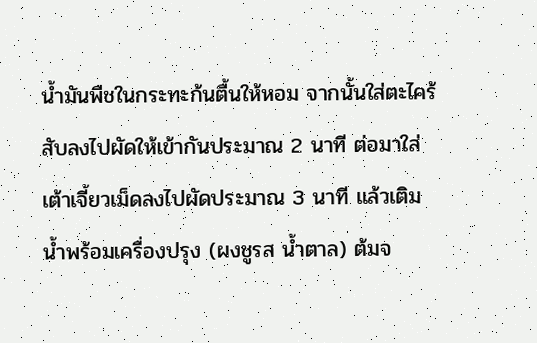น้ำมันพืชในกระทะก้นตื้นให้หอม จากนั้นใส่ตะไคร้สับลงไปผัดให้เข้ากันประมาณ 2 นาที ต่อมาใส่เต้าเจี้ยวเม็ดลงไปผัดประมาณ 3 นาที แล้วเติมน้ำพร้อมเครื่องปรุง (ผงชูรส น้ำตาล) ต้มจ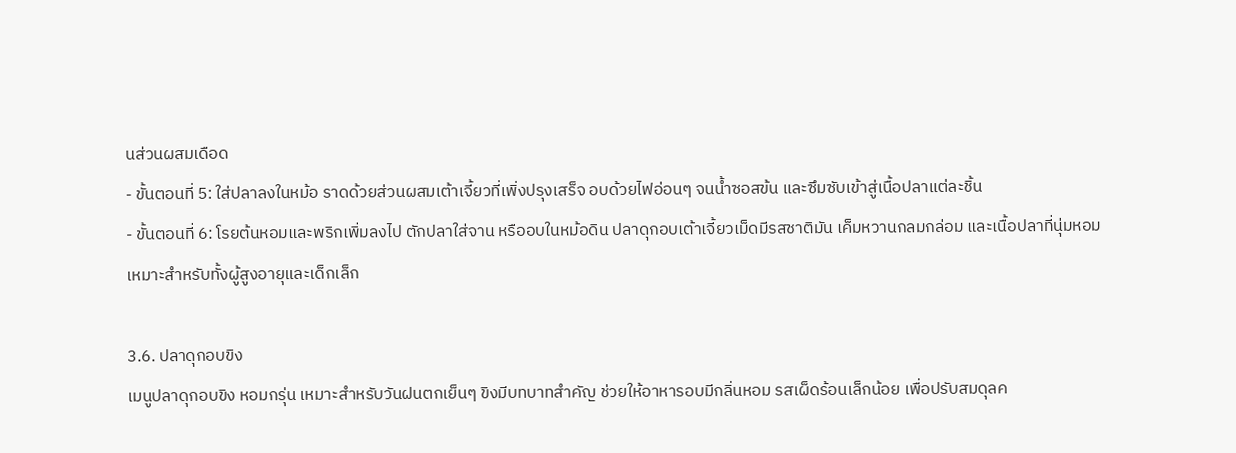นส่วนผสมเดือด
- ขั้นตอนที่ 5: ใส่ปลาลงในหม้อ ราดด้วยส่วนผสมเต้าเจี้ยวที่เพิ่งปรุงเสร็จ อบด้วยไฟอ่อนๆ จนน้ำซอสข้น และซึมซับเข้าสู่เนื้อปลาแต่ละชิ้น
- ขั้นตอนที่ 6: โรยต้นหอมและพริกเพิ่มลงไป ตักปลาใส่จาน หรืออบในหม้อดิน ปลาดุกอบเต้าเจี้ยวเม็ดมีรสชาติมัน เค็มหวานกลมกล่อม และเนื้อปลาที่นุ่มหอม เหมาะสำหรับทั้งผู้สูงอายุและเด็กเล็ก

3.6. ปลาดุกอบขิง
เมนูปลาดุกอบขิง หอมกรุ่น เหมาะสำหรับวันฝนตกเย็นๆ ขิงมีบทบาทสำคัญ ช่วยให้อาหารอบมีกลิ่นหอม รสเผ็ดร้อนเล็กน้อย เพื่อปรับสมดุลค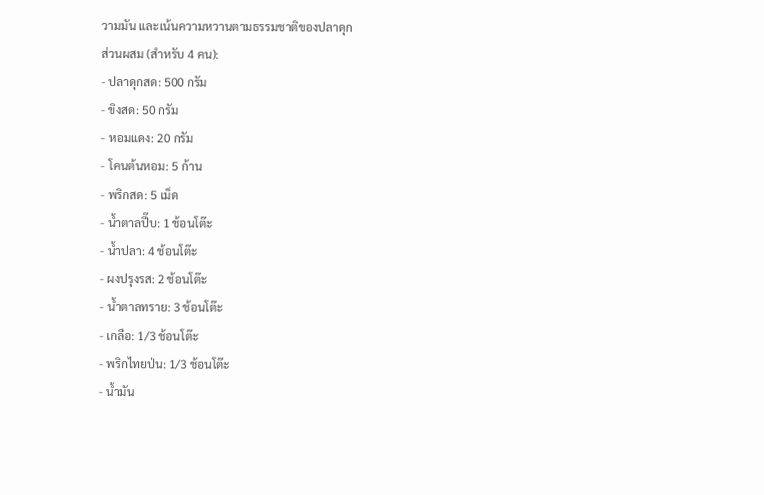วามมัน และเน้นความหวานตามธรรมชาติของปลาดุก
ส่วนผสม (สำหรับ 4 คน):
- ปลาดุกสด: 500 กรัม
- ขิงสด: 50 กรัม
- หอมแดง: 20 กรัม
- โคนต้นหอม: 5 ก้าน
- พริกสด: 5 เม็ด
- น้ำตาลปี๊บ: 1 ช้อนโต๊ะ
- น้ำปลา: 4 ช้อนโต๊ะ
- ผงปรุงรส: 2 ช้อนโต๊ะ
- น้ำตาลทราย: 3 ช้อนโต๊ะ
- เกลือ: 1/3 ช้อนโต๊ะ
- พริกไทยป่น: 1/3 ช้อนโต๊ะ
- น้ำมัน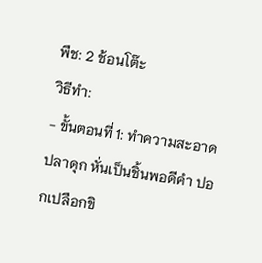พืช: 2 ช้อนโต๊ะ
วิธีทำ:
- ขั้นตอนที่ 1: ทำความสะอาดปลาดุก หั่นเป็นชิ้นพอดีคำ ปอกเปลือกขิ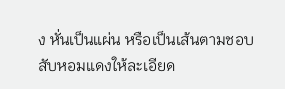ง หั่นเป็นแผ่น หรือเป็นเส้นตามชอบ สับหอมแดงให้ละเอียด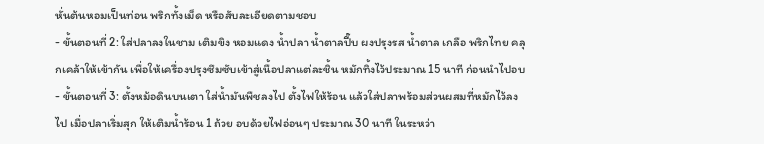หั่นต้นหอมเป็นท่อน พริกทั้งเม็ด หรือสับละเอียดตามชอบ
- ขั้นตอนที่ 2: ใส่ปลาลงในชาม เติมขิง หอมแดง น้ำปลา น้ำตาลปี๊บ ผงปรุงรส น้ำตาล เกลือ พริกไทย คลุกเคล้าให้เข้ากัน เพื่อให้เครื่องปรุงซึมซับเข้าสู่เนื้อปลาแต่ละชิ้น หมักทิ้งไว้ประมาณ 15 นาที ก่อนนำไปอบ
- ขั้นตอนที่ 3: ตั้งหม้อดินบนเตา ใส่น้ำมันพืชลงไป ตั้งไฟให้ร้อน แล้วใส่ปลาพร้อมส่วนผสมที่หมักไว้ลงไป เมื่อปลาเริ่มสุก ให้เติมน้ำร้อน 1 ถ้วย อบด้วยไฟอ่อนๆ ประมาณ 30 นาที ในระหว่า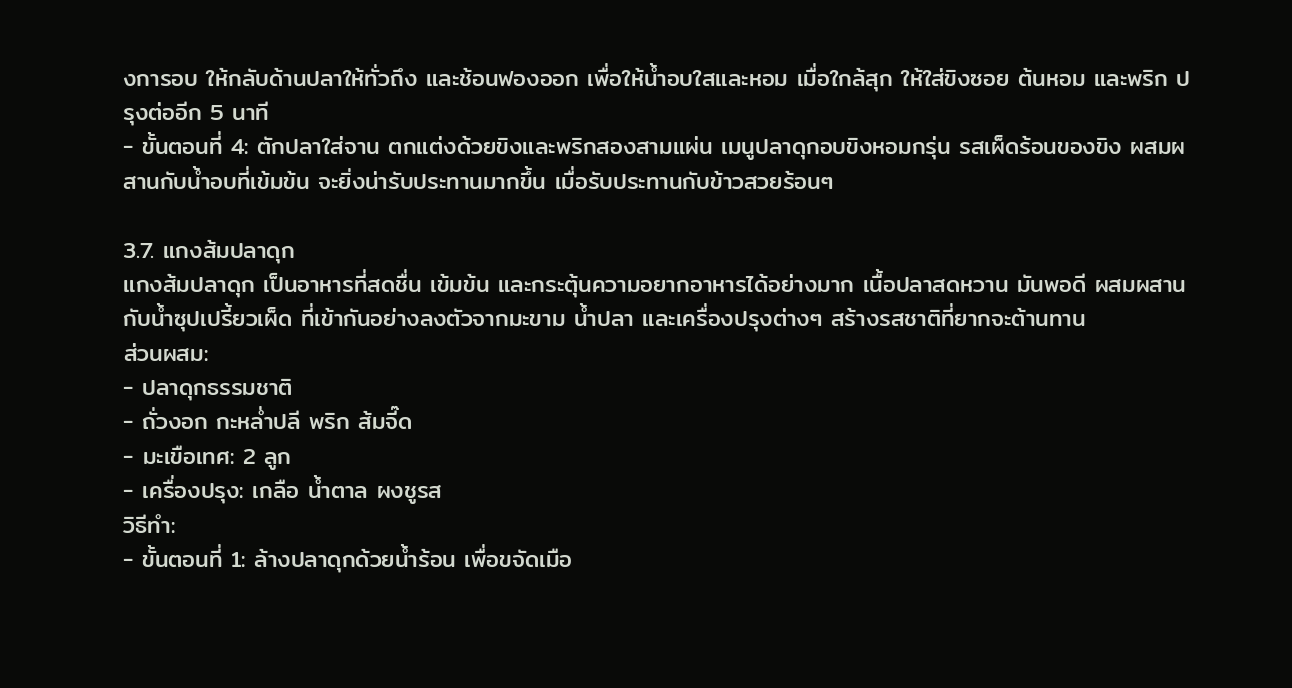งการอบ ให้กลับด้านปลาให้ทั่วถึง และช้อนฟองออก เพื่อให้น้ำอบใสและหอม เมื่อใกล้สุก ให้ใส่ขิงซอย ต้นหอม และพริก ปรุงต่ออีก 5 นาที
- ขั้นตอนที่ 4: ตักปลาใส่จาน ตกแต่งด้วยขิงและพริกสองสามแผ่น เมนูปลาดุกอบขิงหอมกรุ่น รสเผ็ดร้อนของขิง ผสมผสานกับน้ำอบที่เข้มข้น จะยิ่งน่ารับประทานมากขึ้น เมื่อรับประทานกับข้าวสวยร้อนๆ

3.7. แกงส้มปลาดุก
แกงส้มปลาดุก เป็นอาหารที่สดชื่น เข้มข้น และกระตุ้นความอยากอาหารได้อย่างมาก เนื้อปลาสดหวาน มันพอดี ผสมผสานกับน้ำซุปเปรี้ยวเผ็ด ที่เข้ากันอย่างลงตัวจากมะขาม น้ำปลา และเครื่องปรุงต่างๆ สร้างรสชาติที่ยากจะต้านทาน
ส่วนผสม:
- ปลาดุกธรรมชาติ
- ถั่วงอก กะหล่ำปลี พริก ส้มจี๊ด
- มะเขือเทศ: 2 ลูก
- เครื่องปรุง: เกลือ น้ำตาล ผงชูรส
วิธีทำ:
- ขั้นตอนที่ 1: ล้างปลาดุกด้วยน้ำร้อน เพื่อขจัดเมือ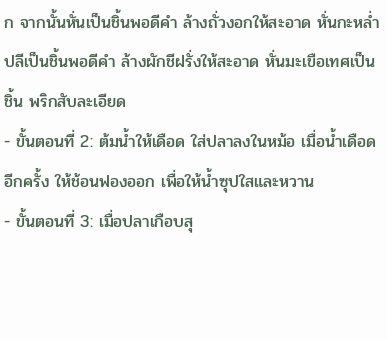ก จากนั้นหั่นเป็นชิ้นพอดีคำ ล้างถั่วงอกให้สะอาด หั่นกะหล่ำปลีเป็นชิ้นพอดีคำ ล้างผักชีฝรั่งให้สะอาด หั่นมะเขือเทศเป็นชิ้น พริกสับละเอียด
- ขั้นตอนที่ 2: ต้มน้ำให้เดือด ใส่ปลาลงในหม้อ เมื่อน้ำเดือดอีกครั้ง ให้ช้อนฟองออก เพื่อให้น้ำซุปใสและหวาน
- ขั้นตอนที่ 3: เมื่อปลาเกือบสุ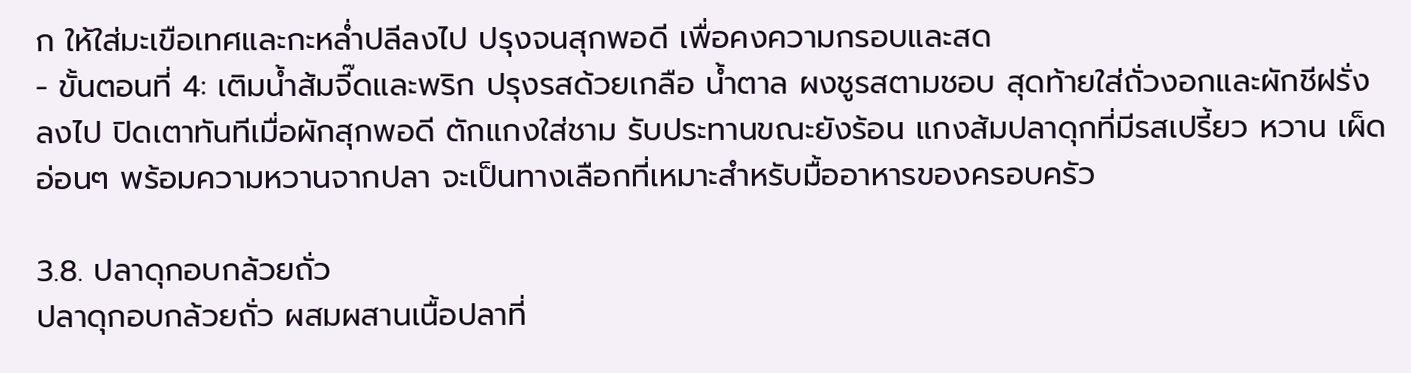ก ให้ใส่มะเขือเทศและกะหล่ำปลีลงไป ปรุงจนสุกพอดี เพื่อคงความกรอบและสด
- ขั้นตอนที่ 4: เติมน้ำส้มจี๊ดและพริก ปรุงรสด้วยเกลือ น้ำตาล ผงชูรสตามชอบ สุดท้ายใส่ถั่วงอกและผักชีฝรั่งลงไป ปิดเตาทันทีเมื่อผักสุกพอดี ตักแกงใส่ชาม รับประทานขณะยังร้อน แกงส้มปลาดุกที่มีรสเปรี้ยว หวาน เผ็ดอ่อนๆ พร้อมความหวานจากปลา จะเป็นทางเลือกที่เหมาะสำหรับมื้ออาหารของครอบครัว

3.8. ปลาดุกอบกล้วยถั่ว
ปลาดุกอบกล้วยถั่ว ผสมผสานเนื้อปลาที่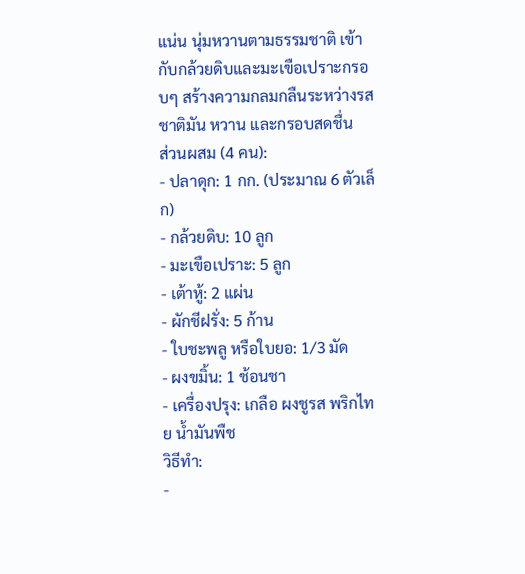แน่น นุ่มหวานตามธรรมชาติ เข้ากับกล้วยดิบและมะเขือเปราะกรอบๆ สร้างความกลมกลืนระหว่างรสชาติมัน หวาน และกรอบสดชื่น
ส่วนผสม (4 คน):
- ปลาดุก: 1 กก. (ประมาณ 6 ตัวเล็ก)
- กล้วยดิบ: 10 ลูก
- มะเขือเปราะ: 5 ลูก
- เต้าหู้: 2 แผ่น
- ผักชีฝรั่ง: 5 ก้าน
- ใบชะพลู หรือใบยอ: 1/3 มัด
- ผงขมิ้น: 1 ช้อนชา
- เครื่องปรุง: เกลือ ผงชูรส พริกไทย น้ำมันพืช
วิธีทำ:
-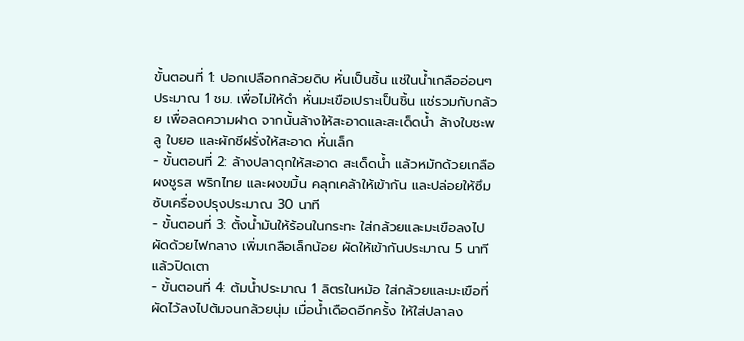ขั้นตอนที่ 1: ปอกเปลือกกล้วยดิบ หั่นเป็นชิ้น แช่ในน้ำเกลืออ่อนๆ ประมาณ 1 ชม. เพื่อไม่ให้ดำ หั่นมะเขือเปราะเป็นชิ้น แช่รวมกับกล้วย เพื่อลดความฝาด จากนั้นล้างให้สะอาดและสะเด็ดน้ำ ล้างใบชะพลู ใบยอ และผักชีฝรั่งให้สะอาด หั่นเล็ก
- ขั้นตอนที่ 2: ล้างปลาดุกให้สะอาด สะเด็ดน้ำ แล้วหมักด้วยเกลือ ผงชูรส พริกไทย และผงขมิ้น คลุกเคล้าให้เข้ากัน และปล่อยให้ซึมซับเครื่องปรุงประมาณ 30 นาที
- ขั้นตอนที่ 3: ตั้งน้ำมันให้ร้อนในกระทะ ใส่กล้วยและมะเขือลงไปผัดด้วยไฟกลาง เพิ่มเกลือเล็กน้อย ผัดให้เข้ากันประมาณ 5 นาที แล้วปิดเตา
- ขั้นตอนที่ 4: ต้มน้ำประมาณ 1 ลิตรในหม้อ ใส่กล้วยและมะเขือที่ผัดไว้ลงไปต้มจนกล้วยนุ่ม เมื่อน้ำเดือดอีกครั้ง ให้ใส่ปลาลง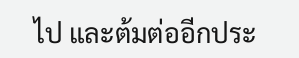ไป และต้มต่ออีกประ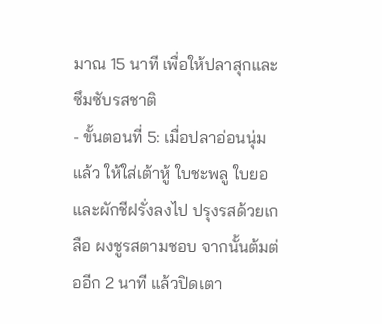มาณ 15 นาที เพื่อให้ปลาสุกและซึมซับรสชาติ
- ขั้นตอนที่ 5: เมื่อปลาอ่อนนุ่มแล้ว ให้ใส่เต้าหู้ ใบชะพลู ใบยอ และผักชีฝรั่งลงไป ปรุงรสด้วยเกลือ ผงชูรสตามชอบ จากนั้นต้มต่ออีก 2 นาที แล้วปิดเตา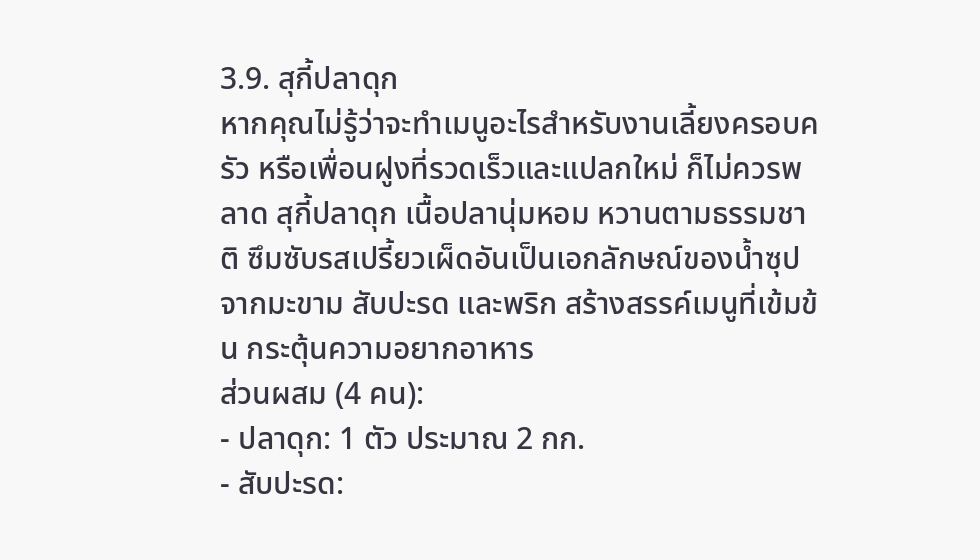3.9. สุกี้ปลาดุก
หากคุณไม่รู้ว่าจะทำเมนูอะไรสำหรับงานเลี้ยงครอบครัว หรือเพื่อนฝูงที่รวดเร็วและแปลกใหม่ ก็ไม่ควรพลาด สุกี้ปลาดุก เนื้อปลานุ่มหอม หวานตามธรรมชาติ ซึมซับรสเปรี้ยวเผ็ดอันเป็นเอกลักษณ์ของน้ำซุป จากมะขาม สับปะรด และพริก สร้างสรรค์เมนูที่เข้มข้น กระตุ้นความอยากอาหาร
ส่วนผสม (4 คน):
- ปลาดุก: 1 ตัว ประมาณ 2 กก.
- สับปะรด: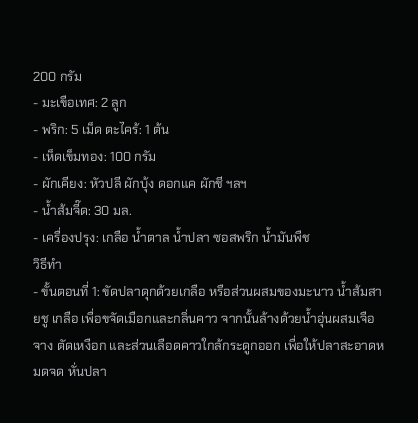200 กรัม
- มะเขือเทศ: 2 ลูก
- พริก: 5 เม็ด ตะไคร้: 1 ต้น
- เห็ดเข็มทอง: 100 กรัม
- ผักเคียง: หัวปลี ผักบุ้ง ดอกแค ผักชี ฯลฯ
- น้ำส้มจี๊ด: 30 มล.
- เครื่องปรุง: เกลือ น้ำตาล น้ำปลา ซอสพริก น้ำมันพืช
วิธีทำ
- ขั้นตอนที่ 1: ขัดปลาดุกด้วยเกลือ หรือส่วนผสมของมะนาว น้ำส้มสายชู เกลือ เพื่อขจัดเมือกและกลิ่นคาว จากนั้นล้างด้วยน้ำอุ่นผสมเจือจาง ตัดเหงือก และส่วนเลือดคาวใกล้กระดูกออก เพื่อให้ปลาสะอาดหมดจด หั่นปลา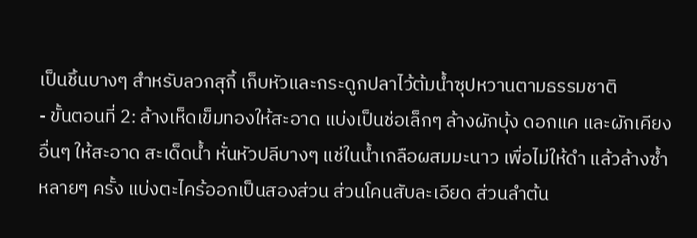เป็นชิ้นบางๆ สำหรับลวกสุกี้ เก็บหัวและกระดูกปลาไว้ต้มน้ำซุปหวานตามธรรมชาติ
- ขั้นตอนที่ 2: ล้างเห็ดเข็มทองให้สะอาด แบ่งเป็นช่อเล็กๆ ล้างผักบุ้ง ดอกแค และผักเคียงอื่นๆ ให้สะอาด สะเด็ดน้ำ หั่นหัวปลีบางๆ แช่ในน้ำเกลือผสมมะนาว เพื่อไม่ให้ดำ แล้วล้างซ้ำหลายๆ ครั้ง แบ่งตะไคร้ออกเป็นสองส่วน ส่วนโคนสับละเอียด ส่วนลำต้น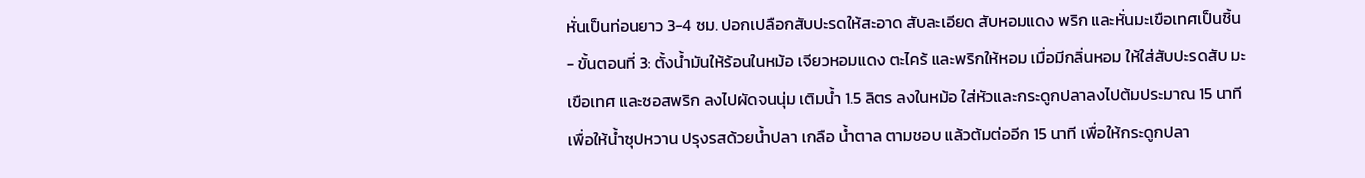หั่นเป็นท่อนยาว 3-4 ซม. ปอกเปลือกสับปะรดให้สะอาด สับละเอียด สับหอมแดง พริก และหั่นมะเขือเทศเป็นชิ้น
- ขั้นตอนที่ 3: ตั้งน้ำมันให้ร้อนในหม้อ เจียวหอมแดง ตะไคร้ และพริกให้หอม เมื่อมีกลิ่นหอม ให้ใส่สับปะรดสับ มะเขือเทศ และซอสพริก ลงไปผัดจนนุ่ม เติมน้ำ 1.5 ลิตร ลงในหม้อ ใส่หัวและกระดูกปลาลงไปต้มประมาณ 15 นาที เพื่อให้น้ำซุปหวาน ปรุงรสด้วยน้ำปลา เกลือ น้ำตาล ตามชอบ แล้วต้มต่ออีก 15 นาที เพื่อให้กระดูกปลา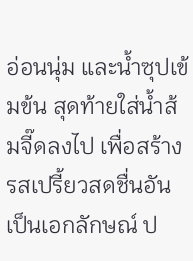อ่อนนุ่ม และน้ำซุปเข้มข้น สุดท้ายใส่น้ำส้มจี๊ดลงไป เพื่อสร้างรสเปรี้ยวสดชื่นอันเป็นเอกลักษณ์ ป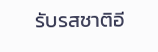รับรสชาติอี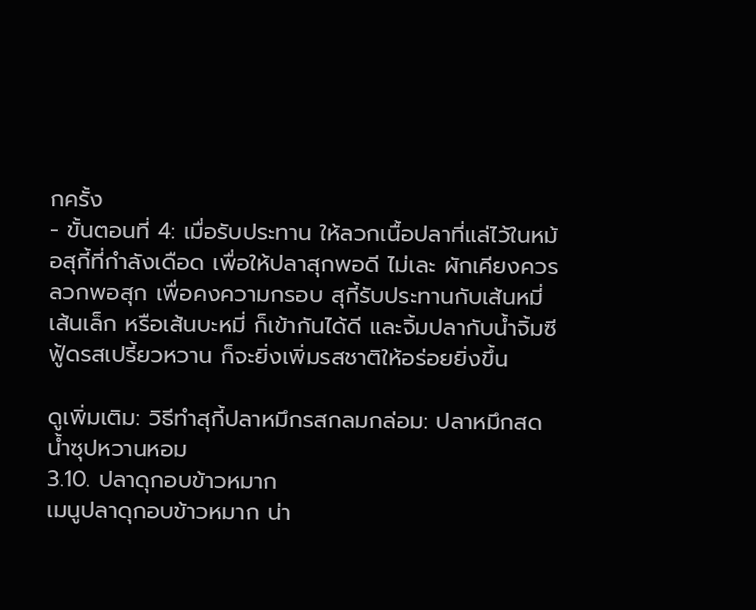กครั้ง
- ขั้นตอนที่ 4: เมื่อรับประทาน ให้ลวกเนื้อปลาที่แล่ไว้ในหม้อสุกี้ที่กำลังเดือด เพื่อให้ปลาสุกพอดี ไม่เละ ผักเคียงควรลวกพอสุก เพื่อคงความกรอบ สุกี้รับประทานกับเส้นหมี่ เส้นเล็ก หรือเส้นบะหมี่ ก็เข้ากันได้ดี และจิ้มปลากับน้ำจิ้มซีฟู้ดรสเปรี้ยวหวาน ก็จะยิ่งเพิ่มรสชาติให้อร่อยยิ่งขึ้น

ดูเพิ่มเติม: วิธีทำสุกี้ปลาหมึกรสกลมกล่อม: ปลาหมึกสด น้ำซุปหวานหอม
3.10. ปลาดุกอบข้าวหมาก
เมนูปลาดุกอบข้าวหมาก น่า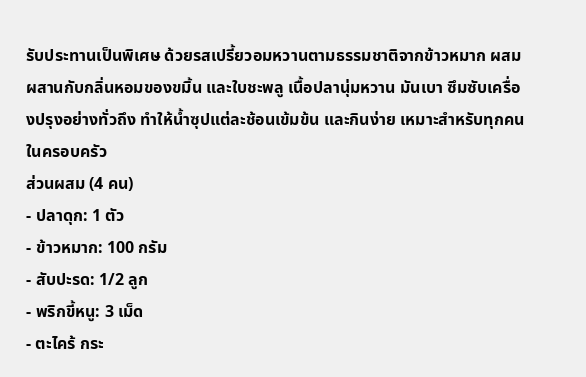รับประทานเป็นพิเศษ ด้วยรสเปรี้ยวอมหวานตามธรรมชาติจากข้าวหมาก ผสมผสานกับกลิ่นหอมของขมิ้น และใบชะพลู เนื้อปลานุ่มหวาน มันเบา ซึมซับเครื่องปรุงอย่างทั่วถึง ทำให้น้ำซุปแต่ละช้อนเข้มข้น และกินง่าย เหมาะสำหรับทุกคนในครอบครัว
ส่วนผสม (4 คน)
- ปลาดุก: 1 ตัว
- ข้าวหมาก: 100 กรัม
- สับปะรด: 1/2 ลูก
- พริกขี้หนู: 3 เม็ด
- ตะไคร้ กระ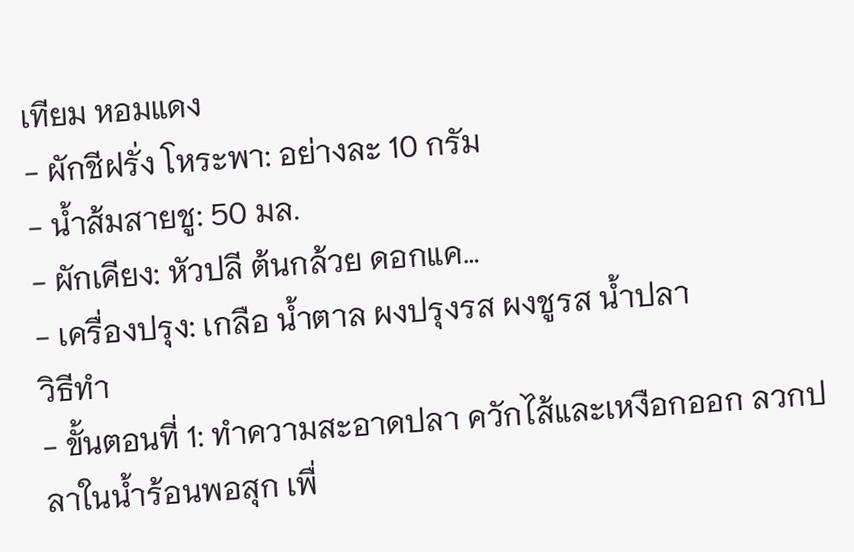เทียม หอมแดง
- ผักชีฝรั่ง โหระพา: อย่างละ 10 กรัม
- น้ำส้มสายชู: 50 มล.
- ผักเคียง: หัวปลี ต้นกล้วย ดอกแค…
- เครื่องปรุง: เกลือ น้ำตาล ผงปรุงรส ผงชูรส น้ำปลา
วิธีทำ
- ขั้นตอนที่ 1: ทำความสะอาดปลา ควักไส้และเหงือกออก ลวกปลาในน้ำร้อนพอสุก เพื่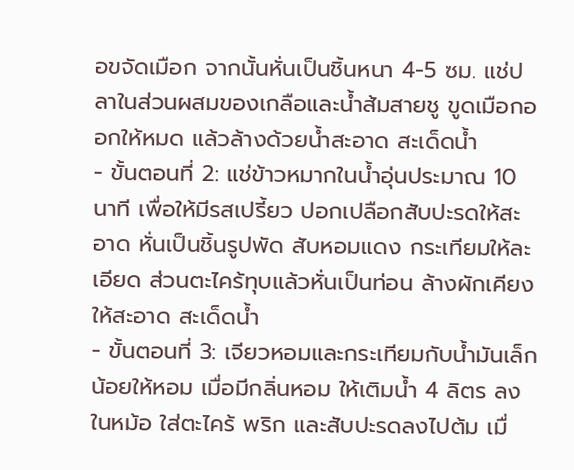อขจัดเมือก จากนั้นหั่นเป็นชิ้นหนา 4-5 ซม. แช่ปลาในส่วนผสมของเกลือและน้ำส้มสายชู ขูดเมือกออกให้หมด แล้วล้างด้วยน้ำสะอาด สะเด็ดน้ำ
- ขั้นตอนที่ 2: แช่ข้าวหมากในน้ำอุ่นประมาณ 10 นาที เพื่อให้มีรสเปรี้ยว ปอกเปลือกสับปะรดให้สะอาด หั่นเป็นชิ้นรูปพัด สับหอมแดง กระเทียมให้ละเอียด ส่วนตะไคร้ทุบแล้วหั่นเป็นท่อน ล้างผักเคียงให้สะอาด สะเด็ดน้ำ
- ขั้นตอนที่ 3: เจียวหอมและกระเทียมกับน้ำมันเล็กน้อยให้หอม เมื่อมีกลิ่นหอม ให้เติมน้ำ 4 ลิตร ลงในหม้อ ใส่ตะไคร้ พริก และสับปะรดลงไปต้ม เมื่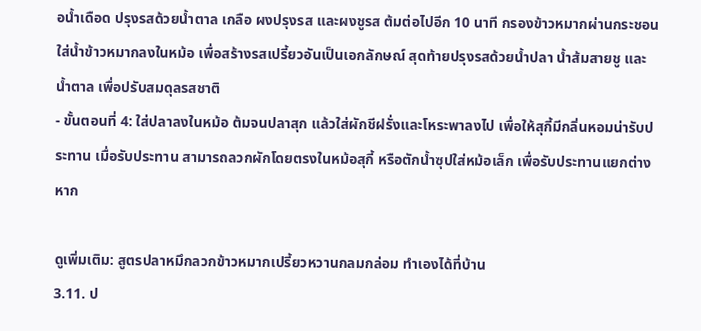อน้ำเดือด ปรุงรสด้วยน้ำตาล เกลือ ผงปรุงรส และผงชูรส ต้มต่อไปอีก 10 นาที กรองข้าวหมากผ่านกระชอน ใส่น้ำข้าวหมากลงในหม้อ เพื่อสร้างรสเปรี้ยวอันเป็นเอกลักษณ์ สุดท้ายปรุงรสด้วยน้ำปลา น้ำส้มสายชู และน้ำตาล เพื่อปรับสมดุลรสชาติ
- ขั้นตอนที่ 4: ใส่ปลาลงในหม้อ ต้มจนปลาสุก แล้วใส่ผักชีฝรั่งและโหระพาลงไป เพื่อให้สุกี้มีกลิ่นหอมน่ารับประทาน เมื่อรับประทาน สามารถลวกผักโดยตรงในหม้อสุกี้ หรือตักน้ำซุปใส่หม้อเล็ก เพื่อรับประทานแยกต่างหาก

ดูเพิ่มเติม: สูตรปลาหมึกลวกข้าวหมากเปรี้ยวหวานกลมกล่อม ทำเองได้ที่บ้าน
3.11. ป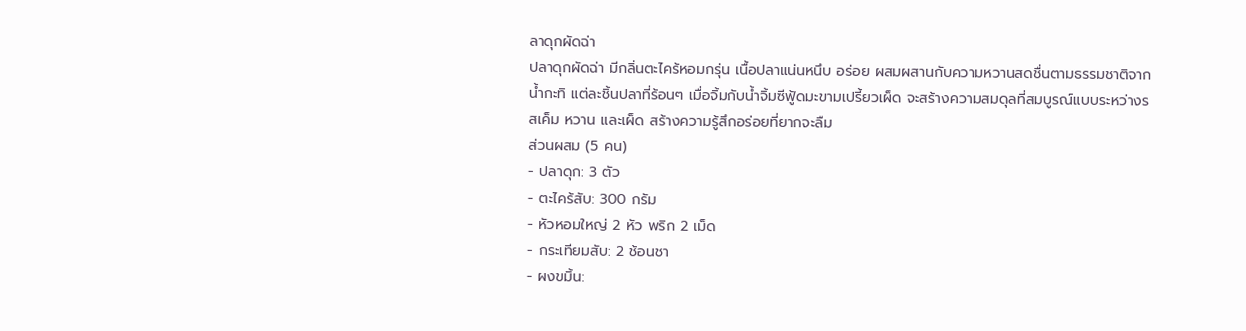ลาดุกผัดฉ่า
ปลาดุกผัดฉ่า มีกลิ่นตะไคร้หอมกรุ่น เนื้อปลาแน่นหนึบ อร่อย ผสมผสานกับความหวานสดชื่นตามธรรมชาติจากน้ำกะทิ แต่ละชิ้นปลาที่ร้อนๆ เมื่อจิ้มกับน้ำจิ้มซีฟู้ดมะขามเปรี้ยวเผ็ด จะสร้างความสมดุลที่สมบูรณ์แบบระหว่างรสเค็ม หวาน และเผ็ด สร้างความรู้สึกอร่อยที่ยากจะลืม
ส่วนผสม (5 คน)
- ปลาดุก: 3 ตัว
- ตะไคร้สับ: 300 กรัม
- หัวหอมใหญ่ 2 หัว พริก 2 เม็ด
- กระเทียมสับ: 2 ช้อนชา
- ผงขมิ้น: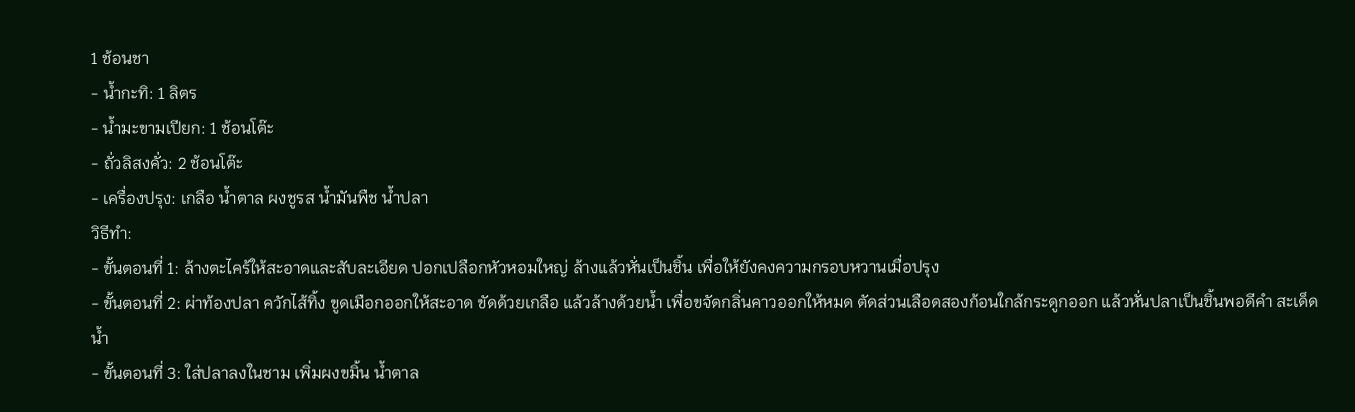1 ช้อนชา
- น้ำกะทิ: 1 ลิตร
- น้ำมะขามเปียก: 1 ช้อนโต๊ะ
- ถั่วลิสงคั่ว: 2 ช้อนโต๊ะ
- เครื่องปรุง: เกลือ น้ำตาล ผงชูรส น้ำมันพืช น้ำปลา
วิธีทำ:
- ขั้นตอนที่ 1: ล้างตะไคร้ให้สะอาดและสับละเอียด ปอกเปลือกหัวหอมใหญ่ ล้างแล้วหั่นเป็นชิ้น เพื่อให้ยังคงความกรอบหวานเมื่อปรุง
- ขั้นตอนที่ 2: ผ่าท้องปลา ควักไส้ทิ้ง ขูดเมือกออกให้สะอาด ขัดด้วยเกลือ แล้วล้างด้วยน้ำ เพื่อขจัดกลิ่นคาวออกให้หมด ตัดส่วนเลือดสองก้อนใกล้กระดูกออก แล้วหั่นปลาเป็นชิ้นพอดีคำ สะเด็ดน้ำ
- ขั้นตอนที่ 3: ใส่ปลาลงในชาม เพิ่มผงขมิ้น น้ำตาล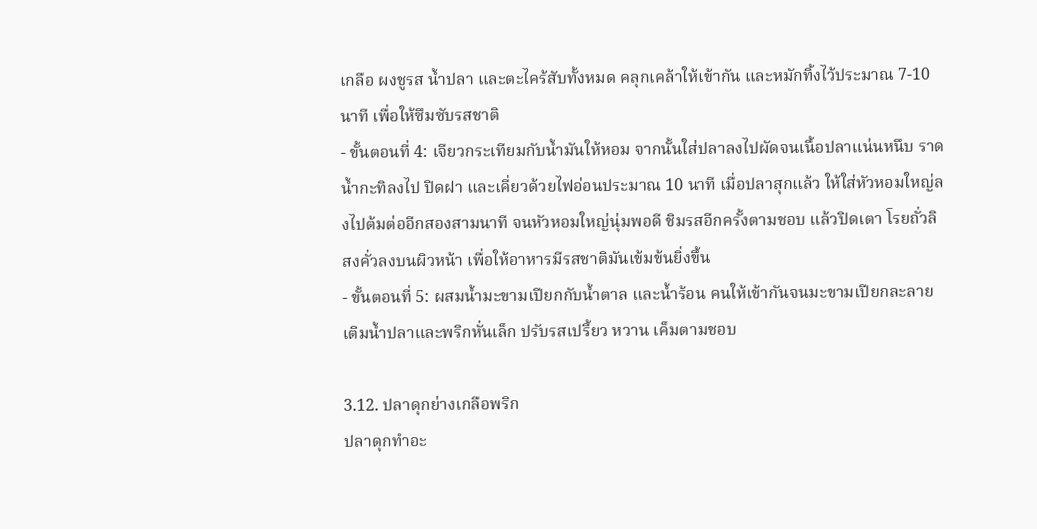เกลือ ผงชูรส น้ำปลา และตะไคร้สับทั้งหมด คลุกเคล้าให้เข้ากัน และหมักทิ้งไว้ประมาณ 7-10 นาที เพื่อให้ซึมซับรสชาติ
- ขั้นตอนที่ 4: เจียวกระเทียมกับน้ำมันให้หอม จากนั้นใส่ปลาลงไปผัดจนเนื้อปลาแน่นหนึบ ราดน้ำกะทิลงไป ปิดฝา และเคี่ยวด้วยไฟอ่อนประมาณ 10 นาที เมื่อปลาสุกแล้ว ให้ใส่หัวหอมใหญ่ลงไปต้มต่ออีกสองสามนาที จนหัวหอมใหญ่นุ่มพอดี ชิมรสอีกครั้งตามชอบ แล้วปิดเตา โรยถั่วลิสงคั่วลงบนผิวหน้า เพื่อให้อาหารมีรสชาติมันเข้มข้นยิ่งขึ้น
- ขั้นตอนที่ 5: ผสมน้ำมะขามเปียกกับน้ำตาล และน้ำร้อน คนให้เข้ากันจนมะขามเปียกละลาย เติมน้ำปลาและพริกหั่นเล็ก ปรับรสเปรี้ยว หวาน เค็มตามชอบ

3.12. ปลาดุกย่างเกลือพริก
ปลาดุกทำอะ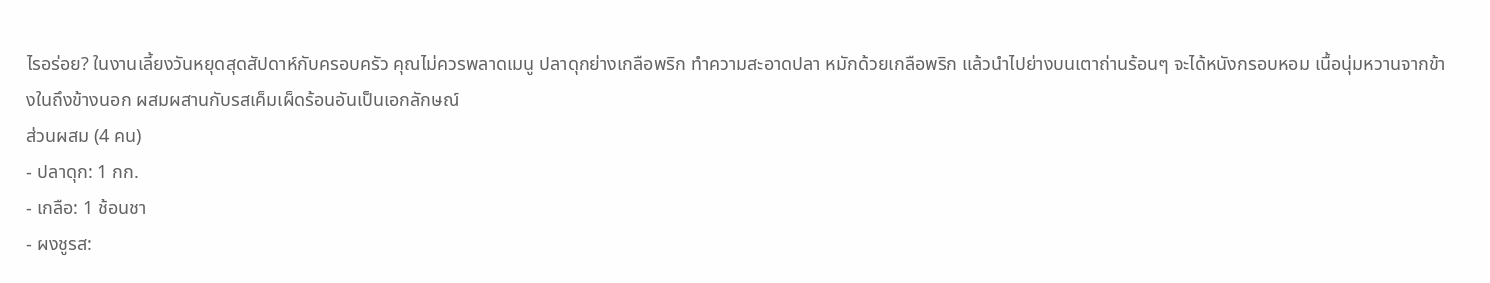ไรอร่อย? ในงานเลี้ยงวันหยุดสุดสัปดาห์กับครอบครัว คุณไม่ควรพลาดเมนู ปลาดุกย่างเกลือพริก ทำความสะอาดปลา หมักด้วยเกลือพริก แล้วนำไปย่างบนเตาถ่านร้อนๆ จะได้หนังกรอบหอม เนื้อนุ่มหวานจากข้างในถึงข้างนอก ผสมผสานกับรสเค็มเผ็ดร้อนอันเป็นเอกลักษณ์
ส่วนผสม (4 คน)
- ปลาดุก: 1 กก.
- เกลือ: 1 ช้อนชา
- ผงชูรส: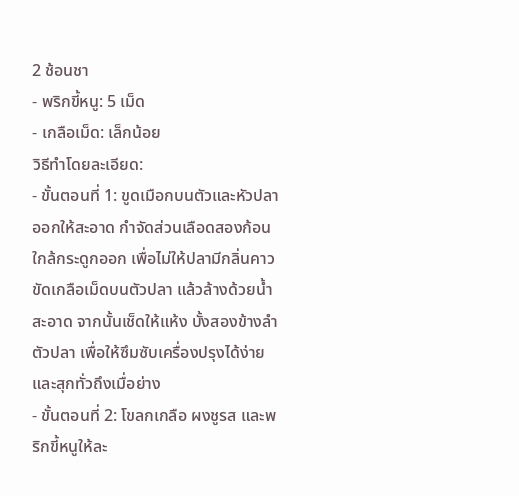2 ช้อนชา
- พริกขี้หนู: 5 เม็ด
- เกลือเม็ด: เล็กน้อย
วิธีทำโดยละเอียด:
- ขั้นตอนที่ 1: ขูดเมือกบนตัวและหัวปลาออกให้สะอาด กำจัดส่วนเลือดสองก้อนใกล้กระดูกออก เพื่อไม่ให้ปลามีกลิ่นคาว ขัดเกลือเม็ดบนตัวปลา แล้วล้างด้วยน้ำสะอาด จากนั้นเช็ดให้แห้ง บั้งสองข้างลำตัวปลา เพื่อให้ซึมซับเครื่องปรุงได้ง่าย และสุกทั่วถึงเมื่อย่าง
- ขั้นตอนที่ 2: โขลกเกลือ ผงชูรส และพริกขี้หนูให้ละ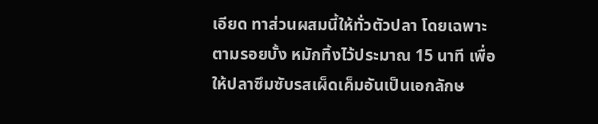เอียด ทาส่วนผสมนี้ให้ทั่วตัวปลา โดยเฉพาะตามรอยบั้ง หมักทิ้งไว้ประมาณ 15 นาที เพื่อให้ปลาซึมซับรสเผ็ดเค็มอันเป็นเอกลักษ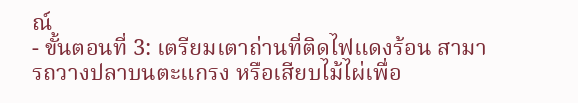ณ์
- ขั้นตอนที่ 3: เตรียมเตาถ่านที่ติดไฟแดงร้อน สามารถวางปลาบนตะแกรง หรือเสียบไม้ไผ่เพื่อ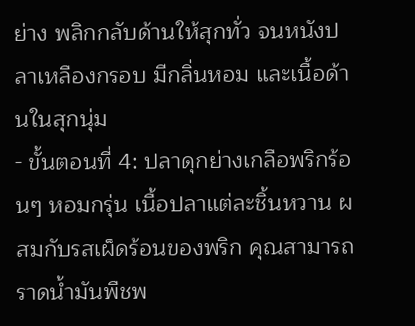ย่าง พลิกกลับด้านให้สุกทั่ว จนหนังปลาเหลืองกรอบ มีกลิ่นหอม และเนื้อด้านในสุกนุ่ม
- ขั้นตอนที่ 4: ปลาดุกย่างเกลือพริกร้อนๆ หอมกรุ่น เนื้อปลาแต่ละชิ้นหวาน ผสมกับรสเผ็ดร้อนของพริก คุณสามารถราดน้ำมันพืชพ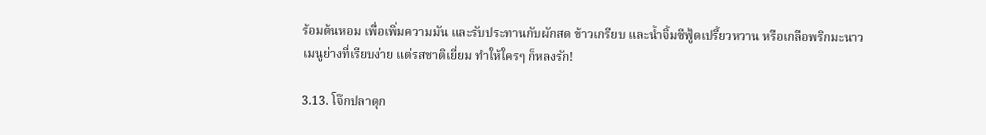ร้อมต้นหอม เพื่อเพิ่มความมัน และรับประทานกับผักสด ข้าวเกรียบ และน้ำจิ้มซีฟู้ดเปรี้ยวหวาน หรือเกลือพริกมะนาว เมนูย่างที่เรียบง่าย แต่รสชาติเยี่ยม ทำให้ใครๆ ก็หลงรัก!

3.13. โจ๊กปลาดุก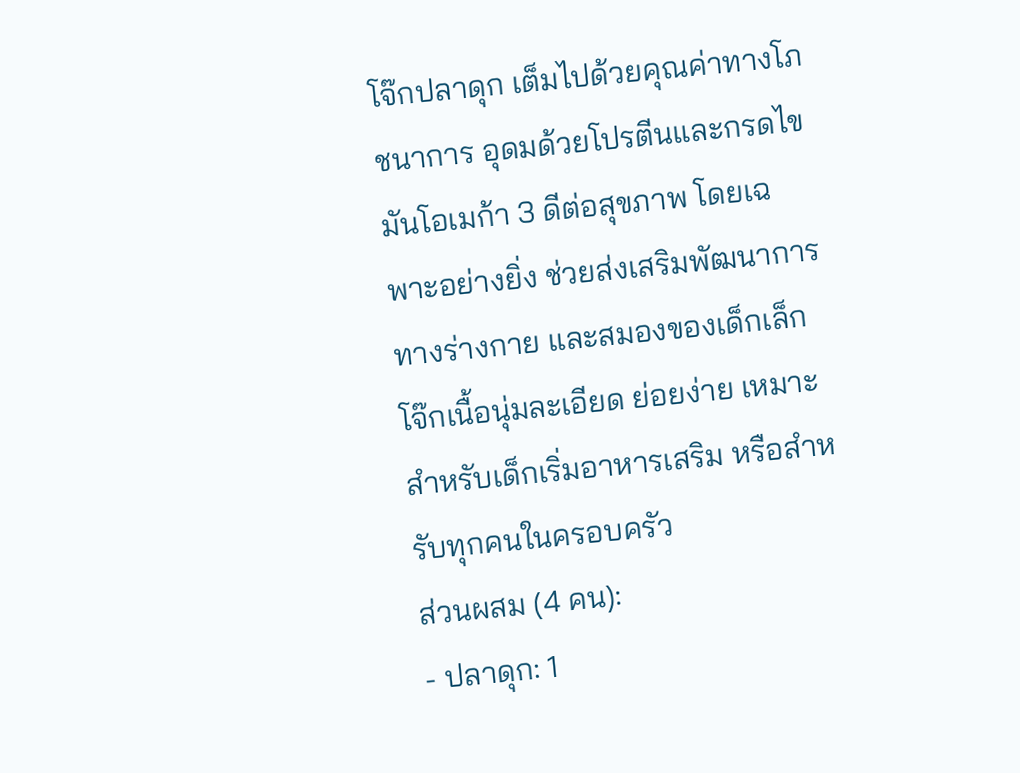โจ๊กปลาดุก เต็มไปด้วยคุณค่าทางโภชนาการ อุดมด้วยโปรตีนและกรดไขมันโอเมก้า 3 ดีต่อสุขภาพ โดยเฉพาะอย่างยิ่ง ช่วยส่งเสริมพัฒนาการทางร่างกาย และสมองของเด็กเล็ก โจ๊กเนื้อนุ่มละเอียด ย่อยง่าย เหมาะสำหรับเด็กเริ่มอาหารเสริม หรือสำหรับทุกคนในครอบครัว
ส่วนผสม (4 คน):
- ปลาดุก: 1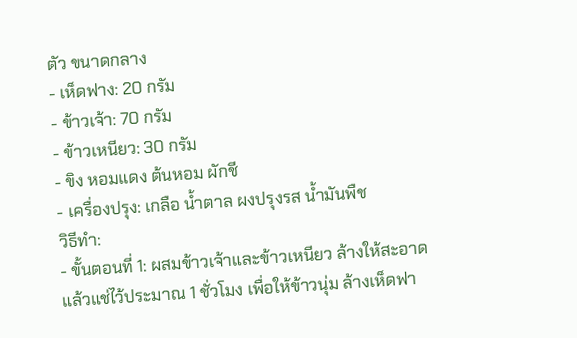ตัว ขนาดกลาง
- เห็ดฟาง: 20 กรัม
- ข้าวเจ้า: 70 กรัม
- ข้าวเหนียว: 30 กรัม
- ขิง หอมแดง ต้นหอม ผักชี
- เครื่องปรุง: เกลือ น้ำตาล ผงปรุงรส น้ำมันพืช
วิธีทำ:
- ขั้นตอนที่ 1: ผสมข้าวเจ้าและข้าวเหนียว ล้างให้สะอาด แล้วแช่ไว้ประมาณ 1 ชั่วโมง เพื่อให้ข้าวนุ่ม ล้างเห็ดฟา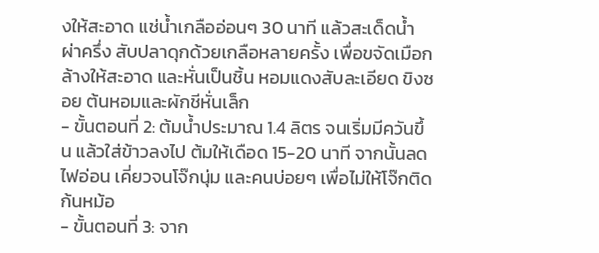งให้สะอาด แช่น้ำเกลืออ่อนๆ 30 นาที แล้วสะเด็ดน้ำ ผ่าครึ่ง สับปลาดุกด้วยเกลือหลายครั้ง เพื่อขจัดเมือก ล้างให้สะอาด และหั่นเป็นชิ้น หอมแดงสับละเอียด ขิงซอย ต้นหอมและผักชีหั่นเล็ก
- ขั้นตอนที่ 2: ต้มน้ำประมาณ 1.4 ลิตร จนเริ่มมีควันขึ้น แล้วใส่ข้าวลงไป ต้มให้เดือด 15-20 นาที จากนั้นลดไฟอ่อน เคี่ยวจนโจ๊กนุ่ม และคนบ่อยๆ เพื่อไม่ให้โจ๊กติดก้นหม้อ
- ขั้นตอนที่ 3: จาก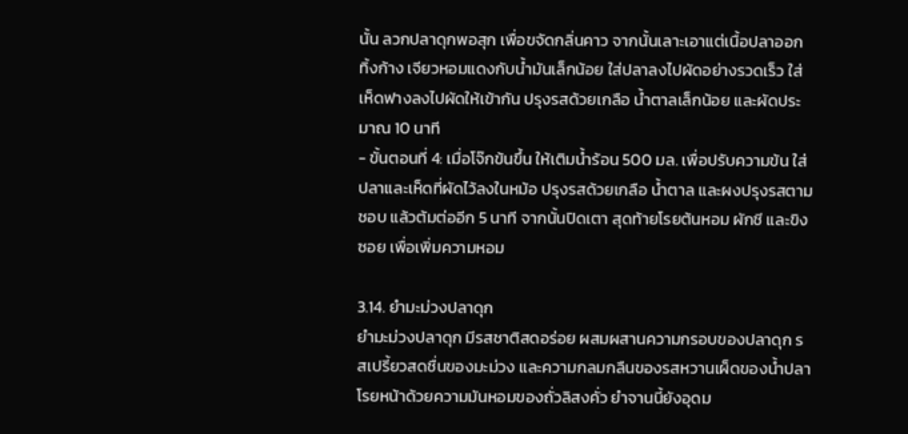นั้น ลวกปลาดุกพอสุก เพื่อขจัดกลิ่นคาว จากนั้นเลาะเอาแต่เนื้อปลาออก ทิ้งก้าง เจียวหอมแดงกับน้ำมันเล็กน้อย ใส่ปลาลงไปผัดอย่างรวดเร็ว ใส่เห็ดฟางลงไปผัดให้เข้ากัน ปรุงรสด้วยเกลือ น้ำตาลเล็กน้อย และผัดประมาณ 10 นาที
- ขั้นตอนที่ 4: เมื่อโจ๊กข้นขึ้น ให้เติมน้ำร้อน 500 มล. เพื่อปรับความข้น ใส่ปลาและเห็ดที่ผัดไว้ลงในหม้อ ปรุงรสด้วยเกลือ น้ำตาล และผงปรุงรสตามชอบ แล้วต้มต่ออีก 5 นาที จากนั้นปิดเตา สุดท้ายโรยต้นหอม ผักชี และขิงซอย เพื่อเพิ่มความหอม

3.14. ยำมะม่วงปลาดุก
ยำมะม่วงปลาดุก มีรสชาติสดอร่อย ผสมผสานความกรอบของปลาดุก รสเปรี้ยวสดชื่นของมะม่วง และความกลมกลืนของรสหวานเผ็ดของน้ำปลา โรยหน้าด้วยความมันหอมของถั่วลิสงคั่ว ยำจานนี้ยังอุดม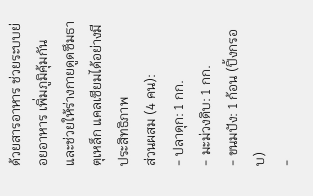ด้วยสารอาหาร ช่วยระบบย่อยอาหาร เพิ่มภูมิคุ้มกัน และช่วยให้ร่างกายดูดซึมธาตุเหล็ก แคลเซียมได้อย่างมีประสิทธิภาพ
ส่วนผสม (4 คน):
- ปลาดุก: 1 กก.
- มะม่วงดิบ: 1 กก.
- ขนมปัง: 1 ก้อน (ปิ้งกรอบ)
-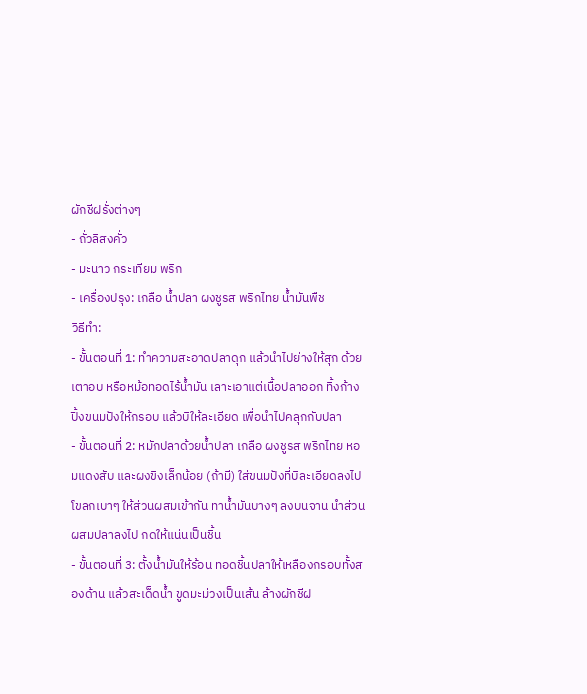ผักชีฝรั่งต่างๆ
- ถั่วลิสงคั่ว
- มะนาว กระเทียม พริก
- เครื่องปรุง: เกลือ น้ำปลา ผงชูรส พริกไทย น้ำมันพืช
วิธีทำ:
- ขั้นตอนที่ 1: ทำความสะอาดปลาดุก แล้วนำไปย่างให้สุก ด้วยเตาอบ หรือหม้อทอดไร้น้ำมัน เลาะเอาแต่เนื้อปลาออก ทิ้งก้าง ปิ้งขนมปังให้กรอบ แล้วบิให้ละเอียด เพื่อนำไปคลุกกับปลา
- ขั้นตอนที่ 2: หมักปลาด้วยน้ำปลา เกลือ ผงชูรส พริกไทย หอมแดงสับ และผงขิงเล็กน้อย (ถ้ามี) ใส่ขนมปังที่บิละเอียดลงไป โขลกเบาๆ ให้ส่วนผสมเข้ากัน ทาน้ำมันบางๆ ลงบนจาน นำส่วนผสมปลาลงไป กดให้แน่นเป็นชิ้น
- ขั้นตอนที่ 3: ตั้งน้ำมันให้ร้อน ทอดชิ้นปลาให้เหลืองกรอบทั้งสองด้าน แล้วสะเด็ดน้ำ ขูดมะม่วงเป็นเส้น ล้างผักชีฝ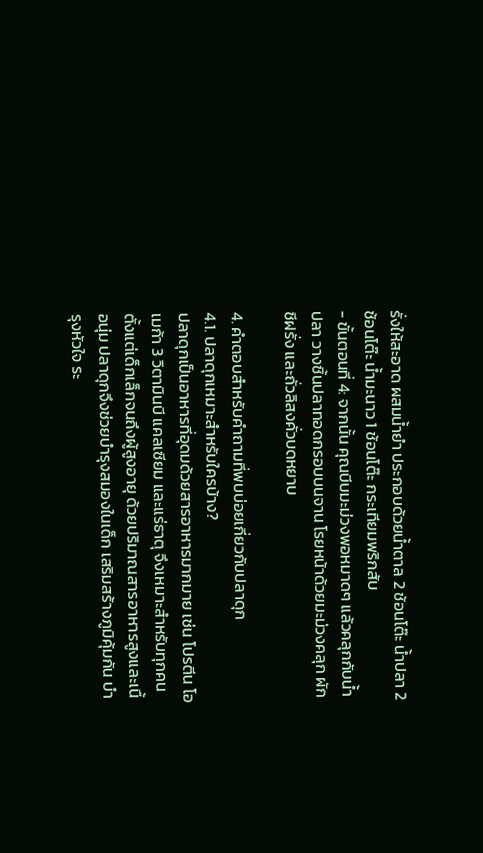รั่งให้สะอาด ผสมน้ำยำ ประกอบด้วยน้ำตาล 2 ช้อนโต๊ะ น้ำปลา 2 ช้อนโต๊ะ น้ำมะนาว 1 ช้อนโต๊ะ กระเทียมพริกสับ
- ขั้นตอนที่ 4: จากนั้น คุณบีบมะม่วงพอหมาดๆ แล้วคลุกกับน้ำปลา วางชิ้นปลาทอดกรอบบนจาน โรยหน้าด้วยมะม่วงคลุก ผักชีฝรั่ง และถั่วลิสงคั่วบดหยาบ

4. คำตอบสำหรับคำถามที่พบบ่อยเกี่ยวกับปลาดุก
4.1. ปลาดุกเหมาะสำหรับใครบ้าง?
ปลาดุกเป็นอาหารที่อุดมด้วยสารอาหารมากมาย เช่น โปรตีน โอเมก้า 3 วิตามินบี แคลเซียม และแร่ธาตุ จึงเหมาะสำหรับทุกคนตั้งแต่เด็กเล็กจนถึงผู้สูงอายุ ด้วยปริมาณสารอาหารสูงและเนื้อนุ่ม ปลาดุกจึงช่วยบำรุงสมองในเด็ก เสริมสร้างภูมิคุ้มกัน บำรุงหัวใจ ระ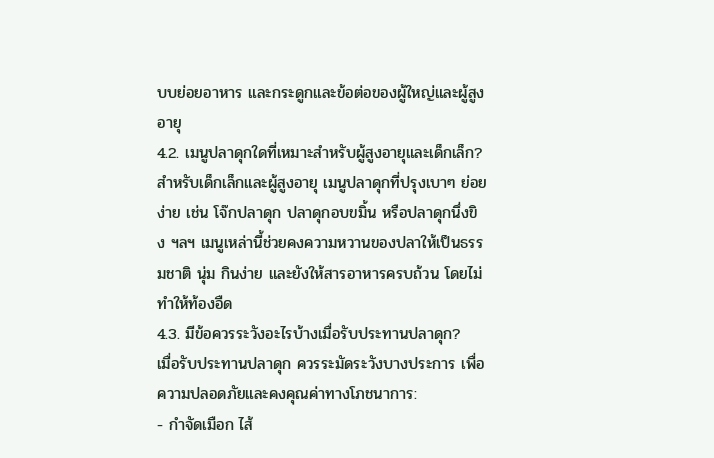บบย่อยอาหาร และกระดูกและข้อต่อของผู้ใหญ่และผู้สูงอายุ
4.2. เมนูปลาดุกใดที่เหมาะสำหรับผู้สูงอายุและเด็กเล็ก?
สำหรับเด็กเล็กและผู้สูงอายุ เมนูปลาดุกที่ปรุงเบาๆ ย่อยง่าย เช่น โจ๊กปลาดุก ปลาดุกอบขมิ้น หรือปลาดุกนึ่งขิง ฯลฯ เมนูเหล่านี้ช่วยคงความหวานของปลาให้เป็นธรรมชาติ นุ่ม กินง่าย และยังให้สารอาหารครบถ้วน โดยไม่ทำให้ท้องอืด
4.3. มีข้อควรระวังอะไรบ้างเมื่อรับประทานปลาดุก?
เมื่อรับประทานปลาดุก ควรระมัดระวังบางประการ เพื่อความปลอดภัยและคงคุณค่าทางโภชนาการ:
- กำจัดเมือก ไส้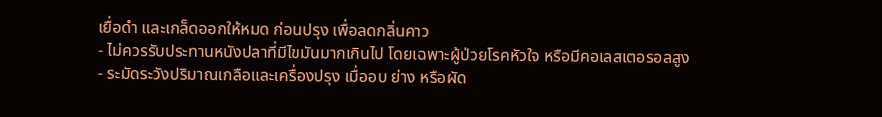เยื่อดำ และเกล็ดออกให้หมด ก่อนปรุง เพื่อลดกลิ่นคาว
- ไม่ควรรับประทานหนังปลาที่มีไขมันมากเกินไป โดยเฉพาะผู้ป่วยโรคหัวใจ หรือมีคอเลสเตอรอลสูง
- ระมัดระวังปริมาณเกลือและเครื่องปรุง เมื่ออบ ย่าง หรือผัด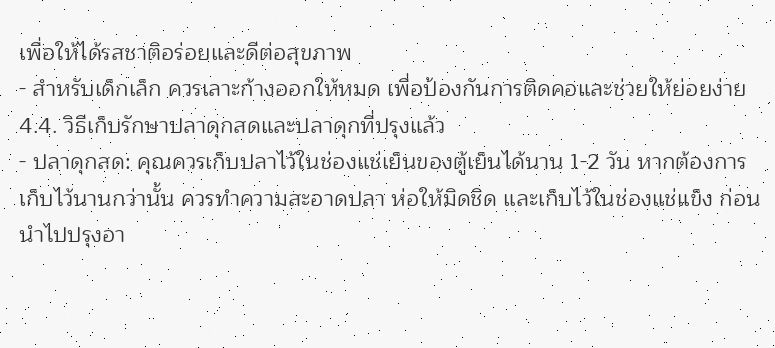เพื่อให้ได้รสชาติอร่อยและดีต่อสุขภาพ
- สำหรับเด็กเล็ก ควรเลาะก้างออกให้หมด เพื่อป้องกันการติดคอและช่วยให้ย่อยง่าย
4.4. วิธีเก็บรักษาปลาดุกสดและปลาดุกที่ปรุงแล้ว
- ปลาดุกสด: คุณควรเก็บปลาไว้ในช่องแช่เย็นของตู้เย็นได้นาน 1-2 วัน หากต้องการเก็บไว้นานกว่านั้น ควรทำความสะอาดปลา ห่อให้มิดชิด และเก็บไว้ในช่องแช่แข็ง ก่อนนำไปปรุงอา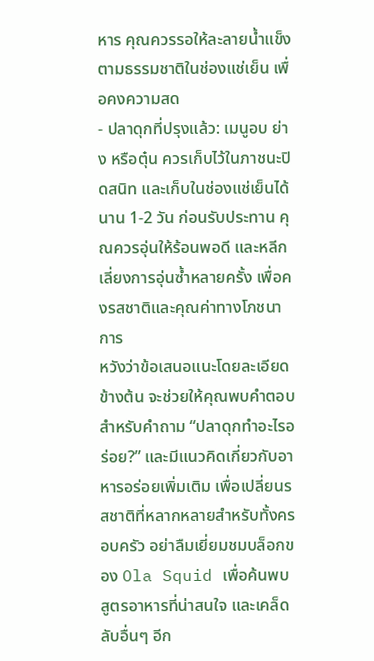หาร คุณควรรอให้ละลายน้ำแข็งตามธรรมชาติในช่องแช่เย็น เพื่อคงความสด
- ปลาดุกที่ปรุงแล้ว: เมนูอบ ย่าง หรือตุ๋น ควรเก็บไว้ในภาชนะปิดสนิท และเก็บในช่องแช่เย็นได้นาน 1-2 วัน ก่อนรับประทาน คุณควรอุ่นให้ร้อนพอดี และหลีกเลี่ยงการอุ่นซ้ำหลายครั้ง เพื่อคงรสชาติและคุณค่าทางโภชนาการ
หวังว่าข้อเสนอแนะโดยละเอียดข้างต้น จะช่วยให้คุณพบคำตอบสำหรับคำถาม “ปลาดุกทำอะไรอร่อย?” และมีแนวคิดเกี่ยวกับอาหารอร่อยเพิ่มเติม เพื่อเปลี่ยนรสชาติที่หลากหลายสำหรับทั้งครอบครัว อย่าลืมเยี่ยมชมบล็อกของ Ola Squid เพื่อค้นพบสูตรอาหารที่น่าสนใจ และเคล็ดลับอื่นๆ อีก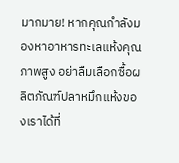มากมาย! หากคุณกำลังมองหาอาหารทะเลแห้งคุณภาพสูง อย่าลืมเลือกซื้อผลิตภัณฑ์ปลาหมึกแห้งของเราได้ที่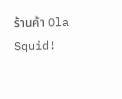ร้านค้า Ola Squid!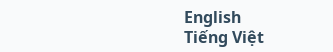English
Tiếng Việt